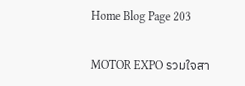Home Blog Page 203

MOTOR EXPO รวมใจสา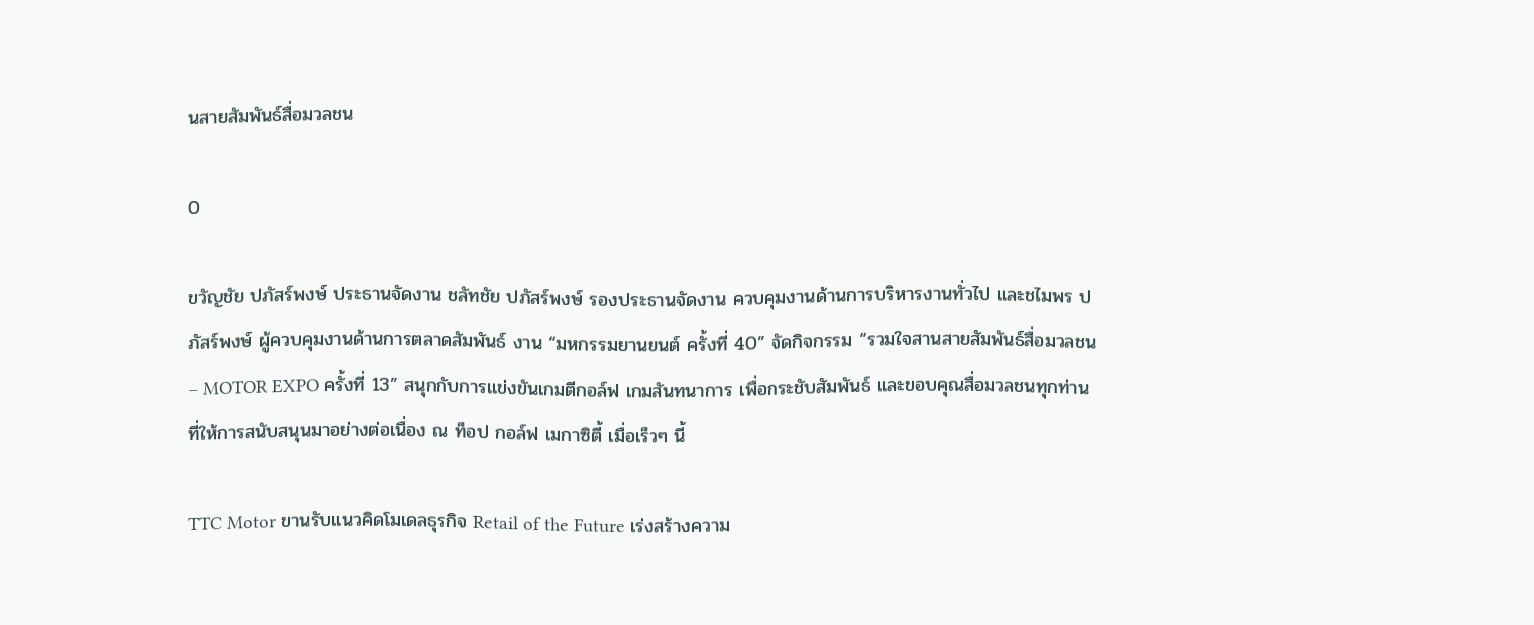นสายสัมพันธ์สื่อมวลชน

0

ขวัญชัย ปภัสร์พงษ์ ประธานจัดงาน ชลัทชัย ปภัสร์พงษ์ รองประธานจัดงาน ควบคุมงานด้านการบริหารงานทั่วไป และชไมพร ปภัสร์พงษ์ ผู้ควบคุมงานด้านการตลาดสัมพันธ์ งาน “มหกรรมยานยนต์ ครั้งที่ 40” จัดกิจกรรม “รวมใจสานสายสัมพันธ์สื่อมวลชน – MOTOR EXPO ครั้งที่ 13” สนุกกับการแข่งขันเกมตีกอล์ฟ เกมสันทนาการ เพื่อกระชับสัมพันธ์ และขอบคุณสื่อมวลชนทุกท่านที่ให้การสนับสนุนมาอย่างต่อเนื่อง ณ ท็อป กอล์ฟ เมกาซิตี้ เมื่อเร็วๆ นี้

TTC Motor ขานรับแนวคิดโมเดลธุรกิจ Retail of the Future เร่งสร้างความ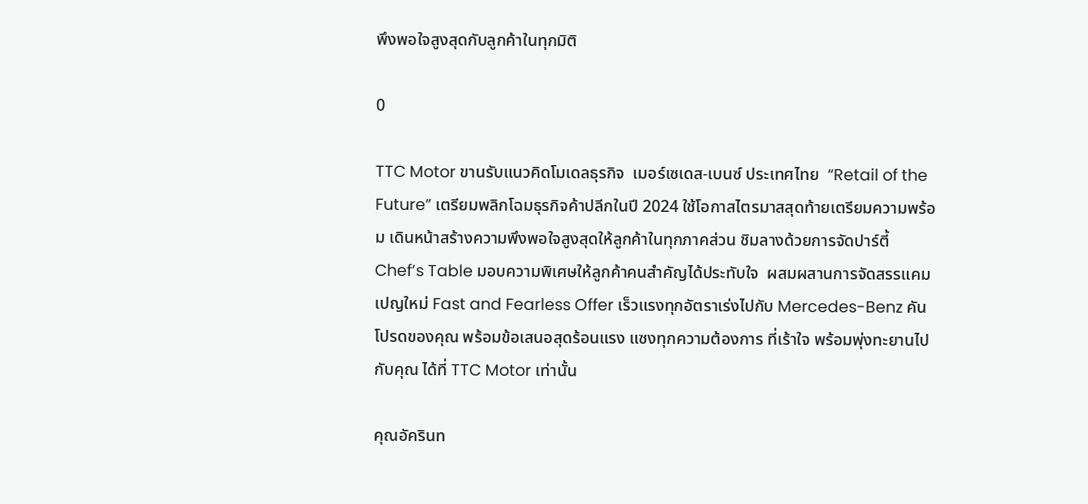พึงพอใจสูงสุดกับลูกค้าในทุกมิติ

0

TTC Motor ขานรับแนวคิดโมเดลธุรกิจ  เมอร์เซเดส-เบนซ์ ประเทศไทย  “Retail of the Future” เตรียมพลิกโฉมธุรกิจค้าปลีกในปี 2024 ใช้โอกาสไตรมาสสุดท้ายเตรียมความพร้อม เดินหน้าสร้างความพึงพอใจสูงสุดให้ลูกค้าในทุกภาคส่วน ชิมลางด้วยการจัดปาร์ตี้ Chef’s Table มอบความพิเศษให้ลูกค้าคนสำคัญได้ประทับใจ  ผสมผสานการจัดสรรแคมเปญใหม่ Fast and Fearless Offer เร็วแรงทุกอัตราเร่งไปกับ Mercedes-Benz คันโปรดของคุณ พร้อมข้อเสนอสุดร้อนแรง แซงทุกความต้องการ ที่เร้าใจ พร้อมพุ่งทะยานไปกับคุณ ได้ที่ TTC Motor เท่านั้น

คุณอัครินท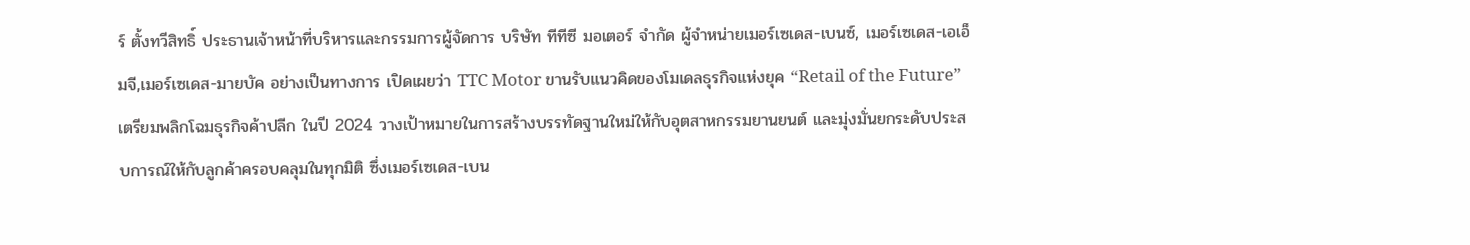ร์ ตั้งทวีสิทธิ์ ประธานเจ้าหน้าที่บริหารและกรรมการผู้จัดการ บริษัท ทีทีซี มอเตอร์ จำกัด ผู้จำหน่ายเมอร์เซเดส-เบนซ์, เมอร์เซเดส-เอเอ็มจี,เมอร์เซเดส-มายบัค อย่างเป็นทางการ เปิดเผยว่า TTC Motor ขานรับแนวคิดของโมเดลธุรกิจแห่งยุค “Retail of the Future” เตรียมพลิกโฉมธุรกิจค้าปลีก ในปี 2024 วางเป้าหมายในการสร้างบรรทัดฐานใหม่ให้กับอุตสาหกรรมยานยนต์ และมุ่งมั่นยกระดับประสบการณ์ให้กับลูกค้าครอบคลุมในทุกมิติ ซึ่งเมอร์เซเดส-เบน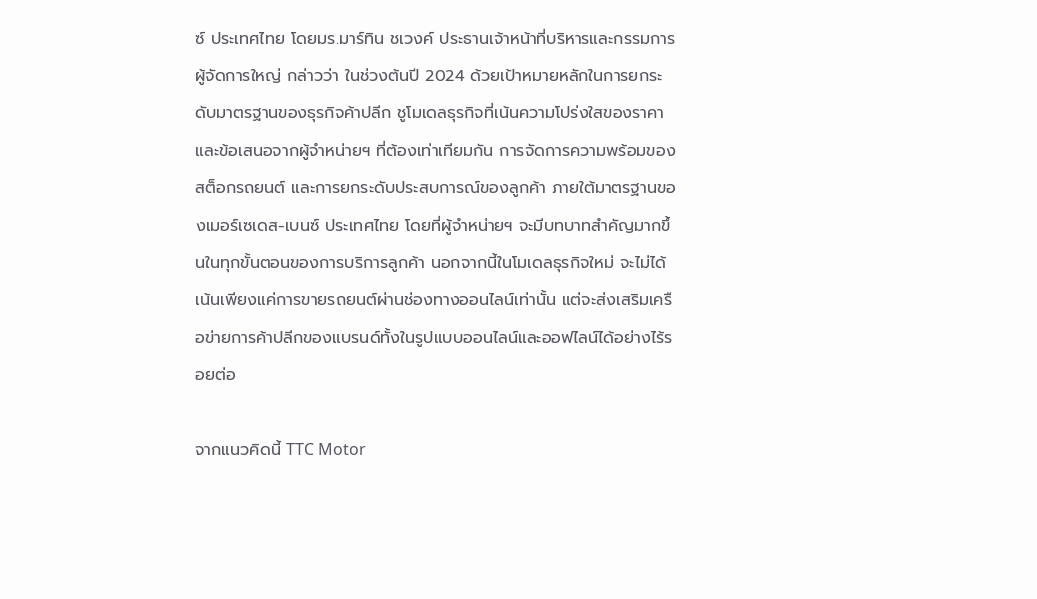ซ์ ประเทศไทย โดยมร.มาร์ทิน ชเวงค์ ประธานเจ้าหน้าที่บริหารและกรรมการผู้จัดการใหญ่ กล่าวว่า ในช่วงต้นปี 2024 ด้วยเป้าหมายหลักในการยกระดับมาตรฐานของธุรกิจค้าปลีก ชูโมเดลธุรกิจที่เน้นความโปร่งใสของราคาและข้อเสนอจากผู้จำหน่ายฯ ที่ต้องเท่าเทียมกัน การจัดการความพร้อมของสต็อกรถยนต์ และการยกระดับประสบการณ์ของลูกค้า ภายใต้มาตรฐานของเมอร์เซเดส-เบนซ์ ประเทศไทย โดยที่ผู้จำหน่ายฯ จะมีบทบาทสำคัญมากขึ้นในทุกขั้นตอนของการบริการลูกค้า นอกจากนี้ในโมเดลธุรกิจใหม่ จะไม่ได้เน้นเพียงแค่การขายรถยนต์ผ่านช่องทางออนไลน์เท่านั้น แต่จะส่งเสริมเครือข่ายการค้าปลีกของแบรนด์ทั้งในรูปแบบออนไลน์และออฟไลน์ได้อย่างไร้รอยต่อ

จากแนวคิดนี้ TTC Motor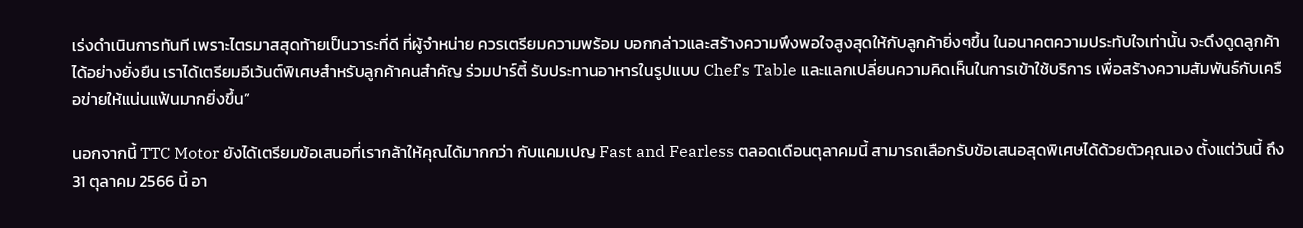เร่งดำเนินการทันที เพราะไตรมาสสุดท้ายเป็นวาระที่ดี ที่ผู้จำหน่าย ควรเตรียมความพร้อม บอกกล่าวและสร้างความพึงพอใจสูงสุดให้กับลูกค้ายิ่งๆขึ้น ในอนาคตความประทับใจเท่านั้น จะดึงดูดลูกค้าได้อย่างยั่งยืน เราได้เตรียมอีเว้นต์พิเศษสำหรับลูกค้าคนสำคัญ ร่วมปาร์ตี้ รับประทานอาหารในรูปแบบ Chef’s Table และแลกเปลี่ยนความคิดเห็นในการเข้าใช้บริการ เพื่อสร้างความสัมพันธ์กับเครือข่ายให้แน่นแฟ้นมากยิ่งขึ้น”

นอกจากนี้ TTC Motor ยังได้เตรียมข้อเสนอที่เรากล้าให้คุณได้มากกว่า กับแคมเปญ Fast and Fearless ตลอดเดือนตุลาคมนี้ สามารถเลือกรับข้อเสนอสุดพิเศษได้ด้วยตัวคุณเอง ตั้งแต่วันนี้ ถึง 31 ตุลาคม 2566 นี้ อา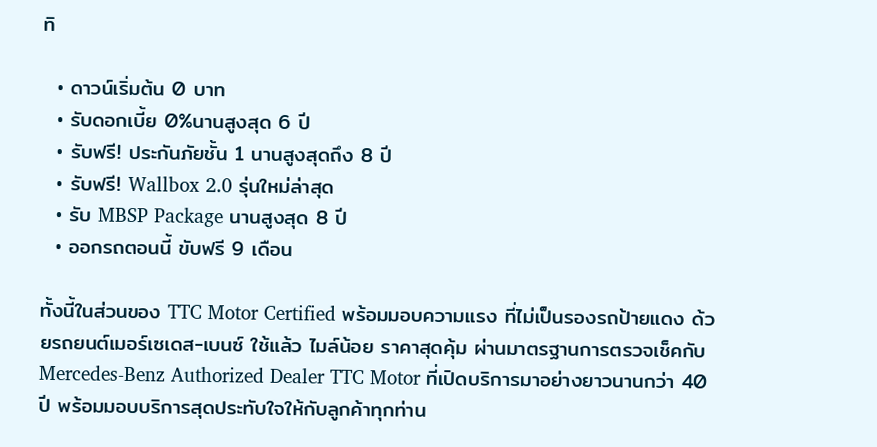ทิ

  • ดาวน์เริ่มต้น 0 บาท
  • รับดอกเบี้ย 0%นานสูงสุด 6 ปี
  • รับฟรี! ประกันภัยชั้น 1 นานสูงสุดถึง 8 ปี
  • รับฟรี! Wallbox 2.0 รุ่นใหม่ล่าสุด
  • รับ MBSP Package นานสูงสุด 8 ปี
  • ออกรถตอนนี้ ขับฟรี 9 เดือน

ทั้งนี้ในส่วนของ TTC Motor Certified พร้อมมอบความแรง ที่ไม่เป็นรองรถป้ายแดง ด้วยรถยนต์เมอร์เซเดส-เบนซ์ ใช้แล้ว ไมล์น้อย ราคาสุดคุ้ม ผ่านมาตรฐานการตรวจเช็คกับ Mercedes-Benz Authorized Dealer TTC Motor ที่เปิดบริการมาอย่างยาวนานกว่า 40 ปี พร้อมมอบบริการสุดประทับใจให้กับลูกค้าทุกท่าน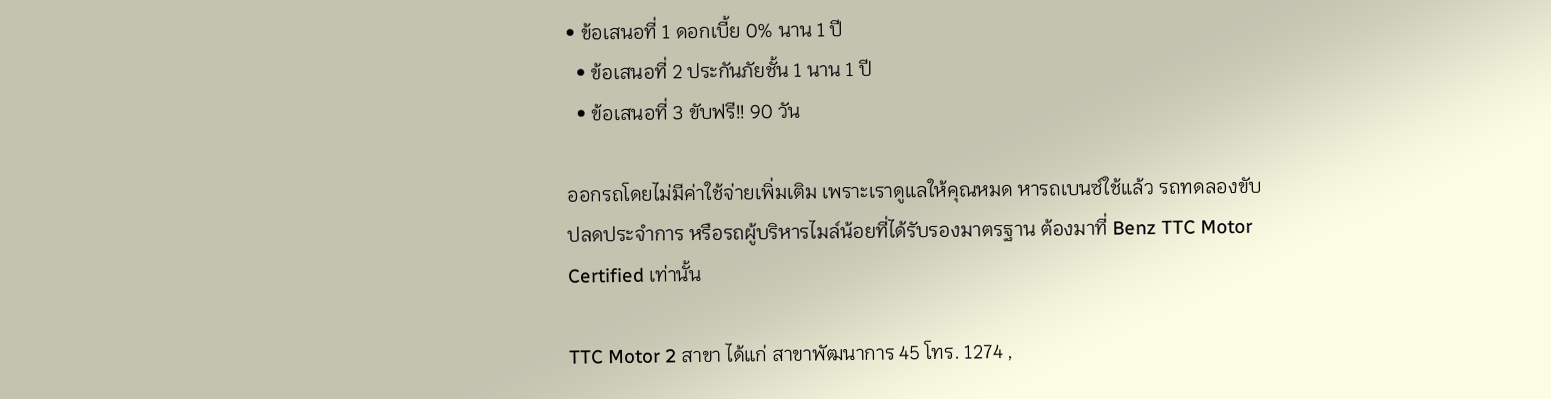• ข้อเสนอที่ 1 ดอกเบี้ย 0% นาน 1 ปี
  • ข้อเสนอที่ 2 ประกันภัยชั้น 1 นาน 1 ปี
  • ข้อเสนอที่ 3 ขับฟรี!! 90 วัน

ออกรถโดยไม่มีค่าใช้จ่ายเพิ่มเติม เพราะเราดูแลให้คุณหมด หารถเบนซ์ใช้แล้ว รถทดลองขับ ปลดประจำการ หรือรถผู้บริหารไมล์น้อยที่ได้รับรองมาตรฐาน ต้องมาที่ Benz TTC Motor Certified เท่านั้น

TTC Motor 2 สาขา ได้แก่ สาขาพัฒนาการ 45 โทร. 1274 ,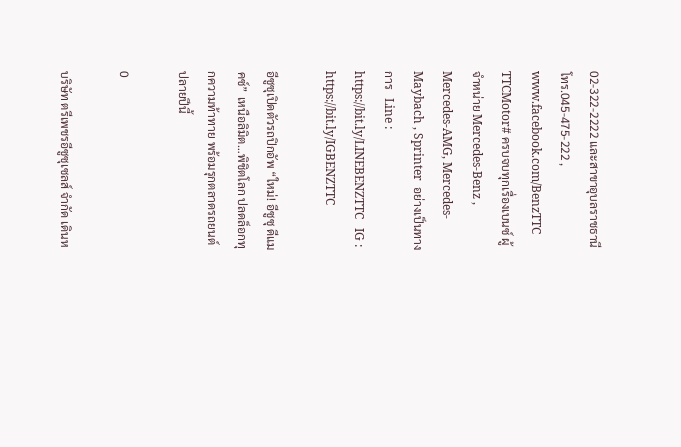02-322-2222 และสาขาอุบลราชธานี โทร.045-475-222 , www.facebook.com/BenzTTC TTCMotor# ครบจบทุกเรื่องเบนซ์ ผู้จำหน่าย Mercedes-Benz , Mercedes-AMG, Mercedes-Maybach , Sprinter  อย่างเป็นทางการ   Line : https://bit.ly/LINEBENZTTC   IG : https://bit.ly/IGBENZTTC

อีซูซุเปิดตัวรถปิกอัพ “ใหม่! อีซูซุ ดีแมคซ์” เหนือลิมิต…พิชิตโลก ปลดล็อกทุกความท้าทาย พร้อมรุกตลาดรถยนต์ปลายปีนี้

0

บริษัท ตรีเพชรอีซูซุเซลส์ จำกัด เดินห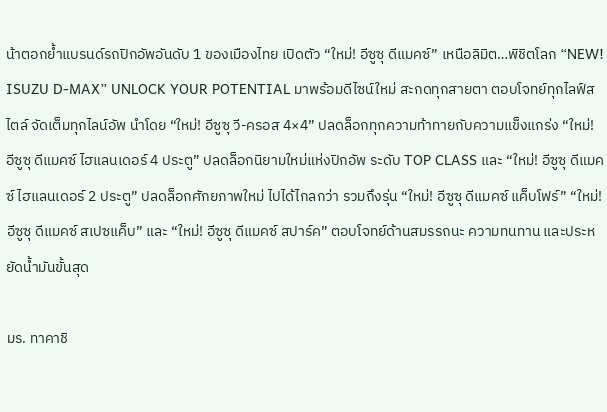น้าตอกย้ำแบรนด์รถปิกอัพอันดับ 1 ของเมืองไทย เปิดตัว “ใหม่! อีซูซุ ดีแมคซ์” เหนือลิมิต…พิชิตโลก “NEW! ISUZU D-MAX” UNLOCK YOUR POTENTIAL มาพร้อมดีไซน์ใหม่ สะกดทุกสายตา ตอบโจทย์ทุกไลฟ์สไตล์ จัดเต็มทุกไลน์อัพ นำโดย “ใหม่! อีซูซุ วี-ครอส 4×4” ปลดล็อกทุกความท้าทายกับความแข็งแกร่ง “ใหม่! อีซูซุ ดีแมคซ์ ไฮแลนเดอร์ 4 ประตู” ปลดล็อกนิยามใหม่แห่งปิกอัพ ระดับ TOP CLASS และ “ใหม่! อีซูซุ ดีแมคซ์ ไฮแลนเดอร์ 2 ประตู” ปลดล็อกศักยภาพใหม่ ไปได้ไกลกว่า รวมถึงรุ่น “ใหม่! อีซูซุ ดีแมคซ์ แค็บโฟร์” “ใหม่! อีซูซุ ดีแมคซ์ สเปซแค็บ” และ “ใหม่! อีซูซุ ดีแมคซ์ สปาร์ค” ตอบโจทย์ด้านสมรรถนะ ความทนทาน และประหยัดน้ำมันขั้นสุด

มร. ทาคาชิ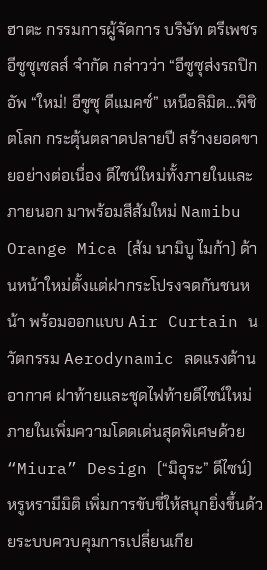ฮาตะ กรรมการผู้จัดการ บริษัท ตรีเพชรอีซูซุเซลส์ จำกัด กล่าวว่า “อีซูซุส่งรถปิกอัพ “ใหม่! อีซูซุ ดีแมคซ์” เหนือลิมิต…พิชิตโลก กระตุ้นตลาดปลายปี สร้างยอดขายอย่างต่อเนื่อง ดีไซน์ใหม่ทั้งภายในและภายนอก มาพร้อมสีส้มใหม่ Namibu Orange Mica (ส้ม นามิบู ไมก้า) ด้านหน้าใหม่ตั้งแต่ฝากระโปรงจดกันชนหน้า พร้อมออกแบบ Air Curtain นวัตกรรม Aerodynamic ลดแรงต้านอากาศ ฝาท้ายและชุดไฟท้ายดีไซน์ใหม่ ภายในเพิ่มความโดดเด่นสุดพิเศษด้วย “Miura” Design (“มิอุระ” ดีไซน์) หรูหรามีมิติ เพิ่มการขับขี่ให้สนุกยิ่งขึ้นด้วยระบบควบคุมการเปลี่ยนเกีย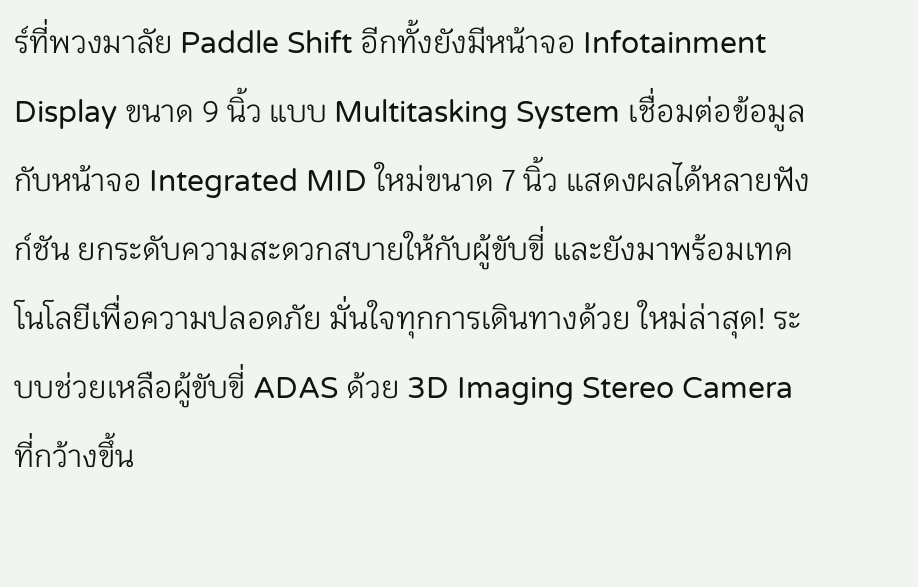ร์ที่พวงมาลัย Paddle Shift อีกทั้งยังมีหน้าจอ Infotainment Display ขนาด 9 นิ้ว แบบ Multitasking System เชื่อมต่อข้อมูลกับหน้าจอ Integrated MID ใหม่ขนาด 7 นิ้ว แสดงผลได้หลายฟังก์ชัน ยกระดับความสะดวกสบายให้กับผู้ขับขี่ และยังมาพร้อมเทคโนโลยีเพื่อความปลอดภัย มั่นใจทุกการเดินทางด้วย ใหม่ล่าสุด! ระบบช่วยเหลือผู้ขับขี่ ADAS ด้วย 3D Imaging Stereo Camera ที่กว้างขึ้น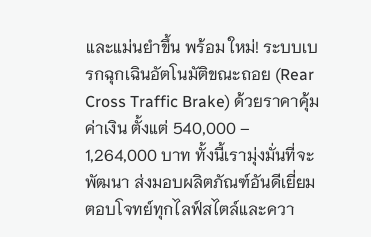และแม่นยำขึ้น พร้อม ใหม่! ระบบเบรกฉุกเฉินอัตโนมัติขณะถอย (Rear Cross Traffic Brake) ด้วยราคาคุ้มค่าเงิน ตั้งแต่ 540,000 – 1,264,000 บาท ทั้งนี้เรามุ่งมั่นที่จะพัฒนา ส่งมอบผลิตภัณฑ์อันดีเยี่ยม ตอบโจทย์ทุกไลฟ์สไตล์และควา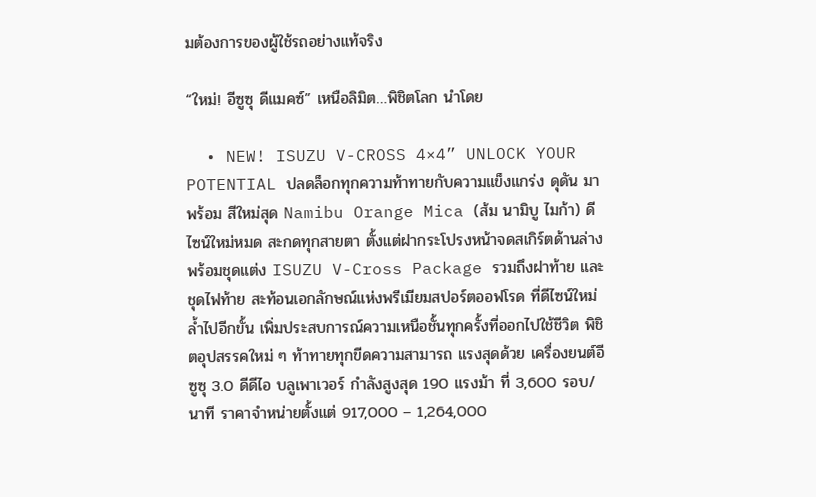มต้องการของผู้ใช้รถอย่างแท้จริง

“ใหม่! อีซูซุ ดีแมคซ์” เหนือลิมิต…พิชิตโลก นำโดย

  • NEW! ISUZU V-CROSS 4×4” UNLOCK YOUR POTENTIAL ปลดล็อกทุกความท้าทายกับความแข็งแกร่ง ดุดัน มาพร้อม สีใหม่สุด Namibu Orange Mica (ส้ม นามิบู ไมก้า) ดีไซน์ใหม่หมด สะกดทุกสายตา ตั้งแต่ฝากระโปรงหน้าจดสเกิร์ตด้านล่าง พร้อมชุดแต่ง ISUZU V-Cross Package รวมถึงฝาท้าย และชุดไฟท้าย สะท้อนเอกลักษณ์แห่งพรีเมียมสปอร์ตออฟโรด ที่ดีไซน์ใหม่ล้ำไปอีกขั้น เพิ่มประสบการณ์ความเหนือชั้นทุกครั้งที่ออกไปใช้ชีวิต พิชิตอุปสรรคใหม่ ๆ ท้าทายทุกขีดความสามารถ แรงสุดด้วย เครื่องยนต์อีซูซุ 3.0 ดีดีไอ บลูเพาเวอร์ กำลังสูงสุด 190 แรงม้า ที่ 3,600 รอบ/นาที ราคาจำหน่ายตั้งแต่ 917,000 – 1,264,000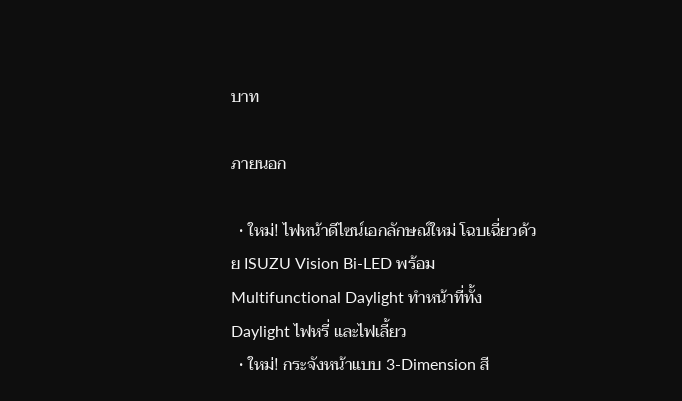บาท

ภายนอก

  • ใหม่! ไฟหน้าดีไซน์เอกลักษณ์ใหม่ โฉบเฉี่ยวด้วย ISUZU Vision Bi-LED พร้อม Multifunctional Daylight ทำหน้าที่ทั้ง Daylight ไฟหรี่ และไฟเลี้ยว
  • ใหม่! กระจังหน้าแบบ 3-Dimension สี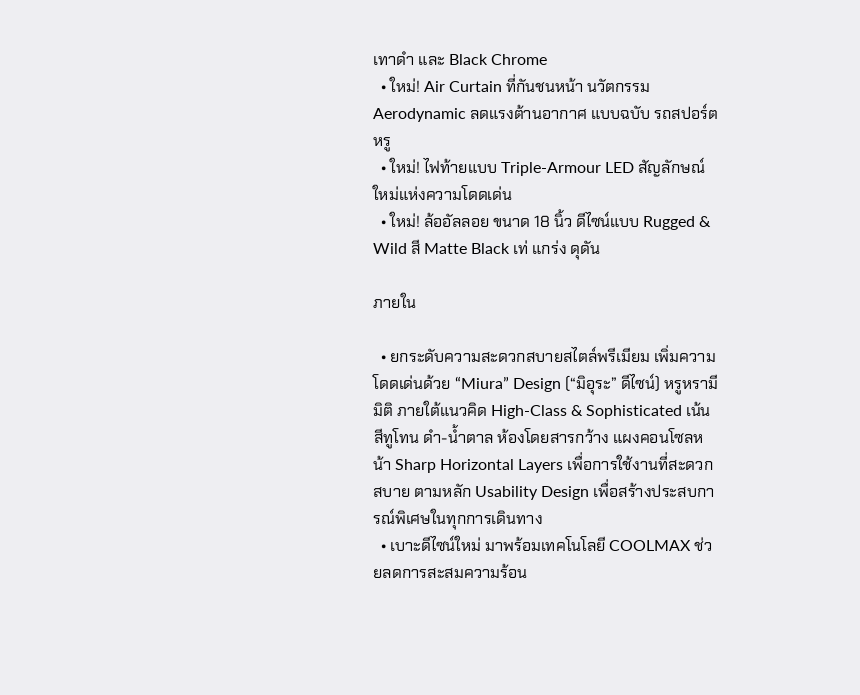เทาดำ และ Black Chrome
  • ใหม่! Air Curtain ที่กันชนหน้า นวัตกรรม Aerodynamic ลดแรงต้านอากาศ แบบฉบับ รถสปอร์ตหรู
  • ใหม่! ไฟท้ายแบบ Triple-Armour LED สัญลักษณ์ใหม่แห่งความโดดเด่น
  • ใหม่! ล้ออัลลอย ขนาด 18 นิ้ว ดีไซน์แบบ Rugged & Wild สี Matte Black เท่ แกร่ง ดุดัน

ภายใน

  • ยกระดับความสะดวกสบายสไตล์พรีเมียม เพิ่มความโดดเด่นด้วย “Miura” Design (“มิอุระ” ดีไซน์) หรูหรามีมิติ ภายใต้แนวคิด High-Class & Sophisticated เน้นสีทูโทน ดำ-น้ำตาล ห้องโดยสารกว้าง แผงคอนโซลหน้า Sharp Horizontal Layers เพื่อการใช้งานที่สะดวกสบาย ตามหลัก Usability Design เพื่อสร้างประสบการณ์พิเศษในทุกการเดินทาง
  • เบาะดีไซน์ใหม่ มาพร้อมเทคโนโลยี COOLMAX ช่วยลดการสะสมความร้อน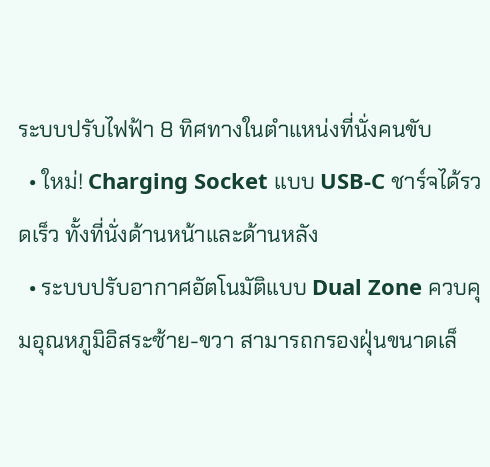ระบบปรับไฟฟ้า 8 ทิศทางในตำแหน่งที่นั่งคนขับ
  • ใหม่! Charging Socket แบบ USB-C ชาร์จได้รวดเร็ว ทั้งที่นั่งด้านหน้าและด้านหลัง
  • ระบบปรับอากาศอัตโนมัติแบบ Dual Zone ควบคุมอุณหภูมิอิสระซ้าย-ขวา สามารถกรองฝุ่นขนาดเล็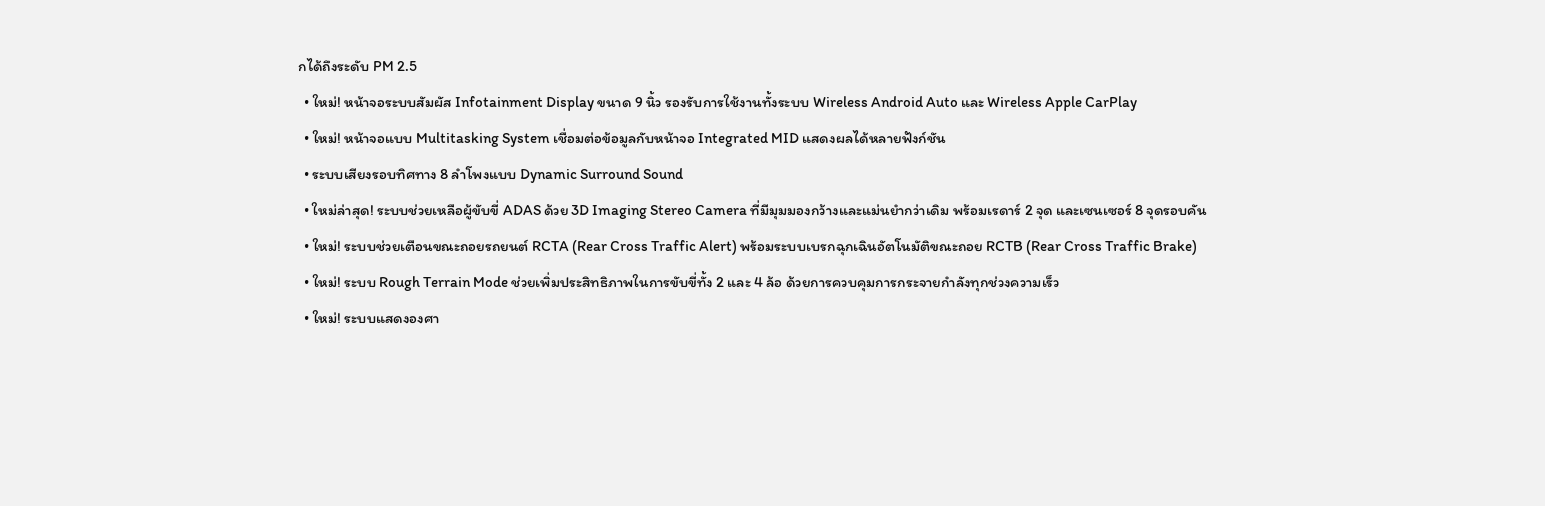กได้ถึงระดับ PM 2.5
  • ใหม่! หน้าจอระบบสัมผัส Infotainment Display ขนาด 9 นิ้ว รองรับการใช้งานทั้งระบบ Wireless Android Auto และ Wireless Apple CarPlay
  • ใหม่! หน้าจอแบบ Multitasking System เชื่อมต่อข้อมูลกับหน้าจอ Integrated MID แสดงผลได้หลายฟังก์ชัน
  • ระบบเสียงรอบทิศทาง 8 ลำโพงแบบ Dynamic Surround Sound
  • ใหม่ล่าสุด! ระบบช่วยเหลือผู้ขับขี่ ADAS ด้วย 3D Imaging Stereo Camera ที่มีมุมมองกว้างและแม่นยำกว่าเดิม พร้อมเรดาร์ 2 จุด และเซนเซอร์ 8 จุดรอบคัน
  • ใหม่! ระบบช่วยเตือนขณะถอยรถยนต์ RCTA (Rear Cross Traffic Alert) พร้อมระบบเบรกฉุกเฉินอัตโนมัติขณะถอย RCTB (Rear Cross Traffic Brake)
  • ใหม่! ระบบ Rough Terrain Mode ช่วยเพิ่มประสิทธิภาพในการขับขี่ทั้ง 2 และ 4 ล้อ ด้วยการควบคุมการกระจายกำลังทุกช่วงความเร็ว
  • ใหม่! ระบบแสดงองศา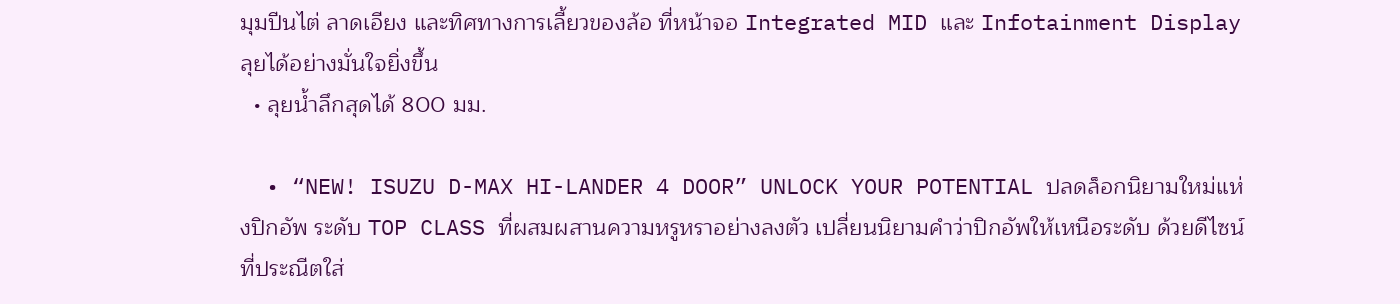มุมปีนไต่ ลาดเอียง และทิศทางการเลี้ยวของล้อ ที่หน้าจอ Integrated MID และ Infotainment Display ลุยได้อย่างมั่นใจยิ่งขึ้น
  • ลุยน้ำลึกสุดได้ 800 มม.

  • “NEW! ISUZU D-MAX HI-LANDER 4 DOOR” UNLOCK YOUR POTENTIAL ปลดล็อกนิยามใหม่แห่งปิกอัพ ระดับ TOP CLASS ที่ผสมผสานความหรูหราอย่างลงตัว เปลี่ยนนิยามคำว่าปิกอัพให้เหนือระดับ ด้วยดีไซน์ที่ประณีตใส่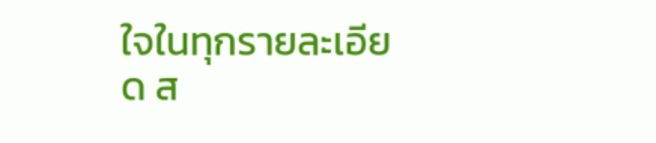ใจในทุกรายละเอียด ส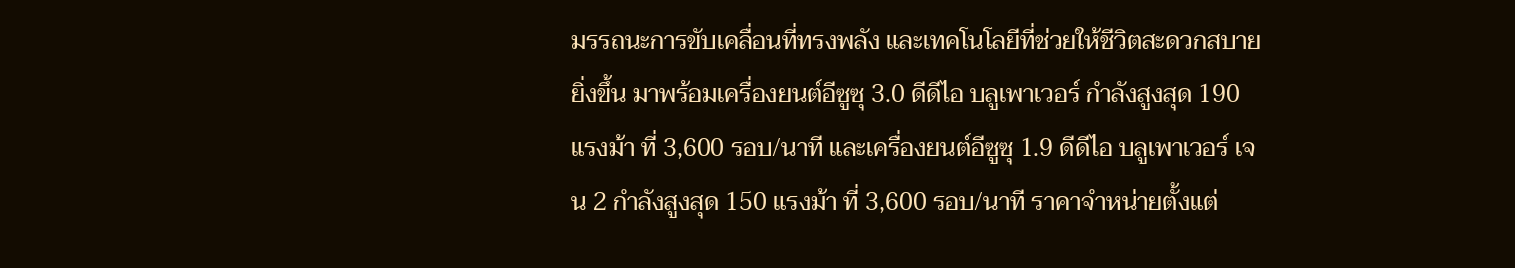มรรถนะการขับเคลื่อนที่ทรงพลัง และเทคโนโลยีที่ช่วยให้ชีวิตสะดวกสบายยิ่งขึ้น มาพร้อมเครื่องยนต์อีซูซุ 3.0 ดีดีไอ บลูเพาเวอร์ กำลังสูงสุด 190 แรงม้า ที่ 3,600 รอบ/นาที และเครื่องยนต์อีซูซุ 1.9 ดีดีไอ บลูเพาเวอร์ เจน 2 กำลังสูงสุด 150 แรงม้า ที่ 3,600 รอบ/นาที ราคาจำหน่ายตั้งแต่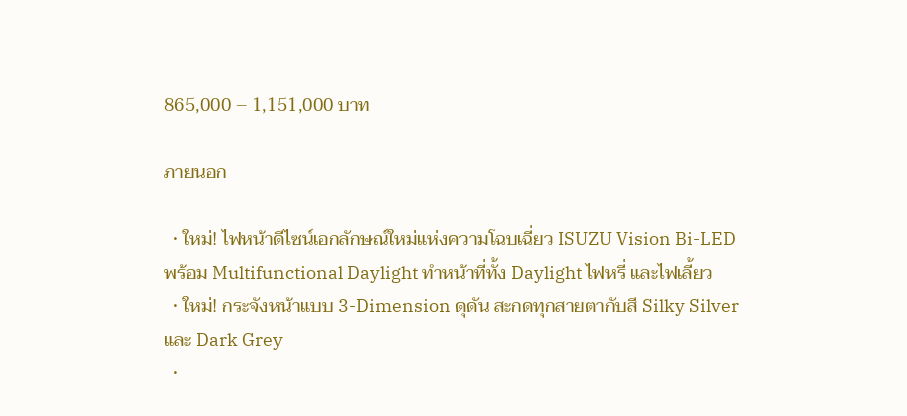865,000 – 1,151,000 บาท

ภายนอก

  • ใหม่! ไฟหน้าดีไซน์เอกลักษณ์ใหม่แห่งความโฉบเฉี่ยว ISUZU Vision Bi-LED พร้อม Multifunctional Daylight ทำหน้าที่ทั้ง Daylight ไฟหรี่ และไฟเลี้ยว
  • ใหม่! กระจังหน้าแบบ 3-Dimension ดุดัน สะกดทุกสายตากับสี Silky Silver และ Dark Grey
  •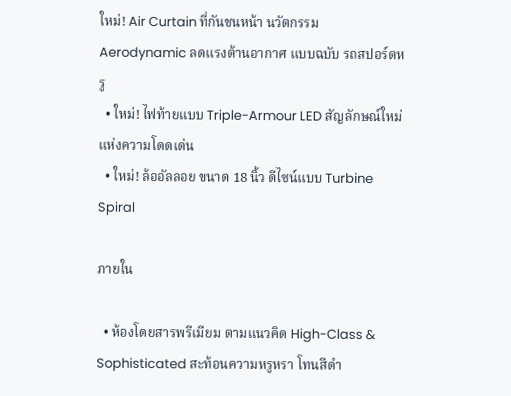ใหม่! Air Curtain ที่กันชนหน้า นวัตกรรม Aerodynamic ลดแรงต้านอากาศ แบบฉบับ รถสปอร์ตหรู
  • ใหม่! ไฟท้ายแบบ Triple-Armour LED สัญลักษณ์ใหม่แห่งความโดดเด่น
  • ใหม่! ล้ออัลลอย ขนาด 18 นิ้ว ดีไซน์แบบ Turbine Spiral

ภายใน

  • ห้องโดยสารพรีเมียม ตามแนวคิด High-Class & Sophisticated สะท้อนความหรูหรา โทนสีดำ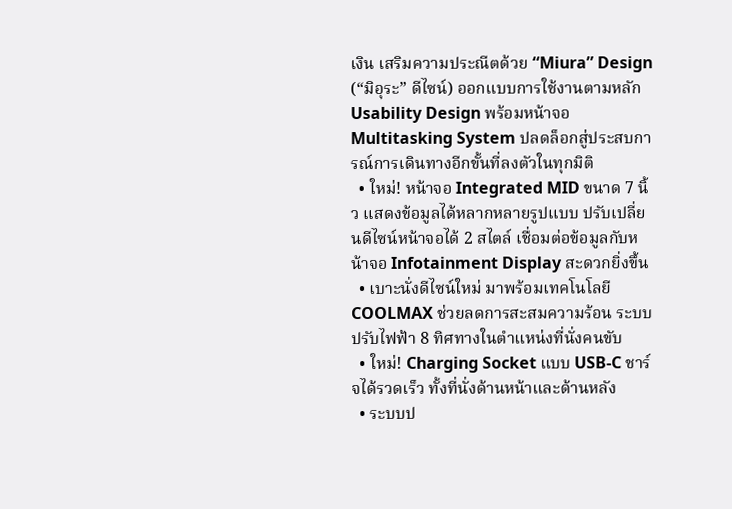เงิน เสริมความประณีตด้วย “Miura” Design (“มิอุระ” ดีไซน์) ออกแบบการใช้งานตามหลัก Usability Design พร้อมหน้าจอ Multitasking System ปลดล็อกสู่ประสบการณ์การเดินทางอีกขั้นที่ลงตัวในทุกมิติ
  • ใหม่! หน้าจอ Integrated MID ขนาด 7 นิ้ว แสดงข้อมูลได้หลากหลายรูปแบบ ปรับเปลี่ยนดีไซน์หน้าจอได้ 2 สไตล์ เชื่อมต่อข้อมูลกับหน้าจอ Infotainment Display สะดวกยิ่งขึ้น
  • เบาะนั่งดีไซน์ใหม่ มาพร้อมเทคโนโลยี COOLMAX ช่วยลดการสะสมความร้อน ระบบปรับไฟฟ้า 8 ทิศทางในตำแหน่งที่นั่งคนขับ
  • ใหม่! Charging Socket แบบ USB-C ชาร์จได้รวดเร็ว ทั้งที่นั่งด้านหน้าและด้านหลัง
  • ระบบป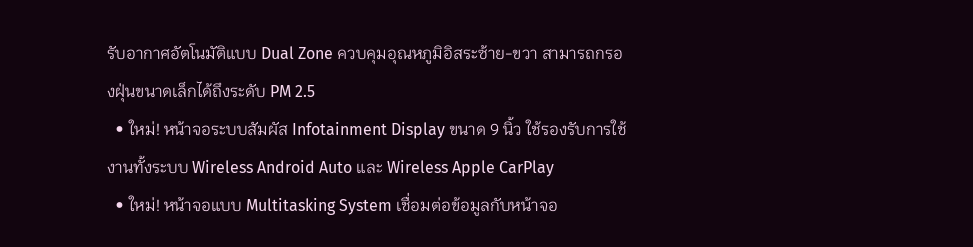รับอากาศอัตโนมัติแบบ Dual Zone ควบคุมอุณหภูมิอิสระซ้าย-ขวา สามารถกรองฝุ่นขนาดเล็กได้ถึงระดับ PM 2.5
  • ใหม่! หน้าจอระบบสัมผัส Infotainment Display ขนาด 9 นิ้ว ใช้รองรับการใช้งานทั้งระบบ Wireless Android Auto และ Wireless Apple CarPlay
  • ใหม่! หน้าจอแบบ Multitasking System เชื่อมต่อข้อมูลกับหน้าจอ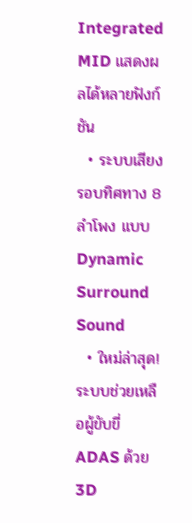Integrated MID แสดงผลได้หลายฟังก์ชัน
  • ระบบเสียงรอบทิศทาง 8 ลำโพง แบบ Dynamic Surround Sound
  • ใหม่ล่าสุด! ระบบช่วยเหลือผู้ขับขี่ ADAS ด้วย 3D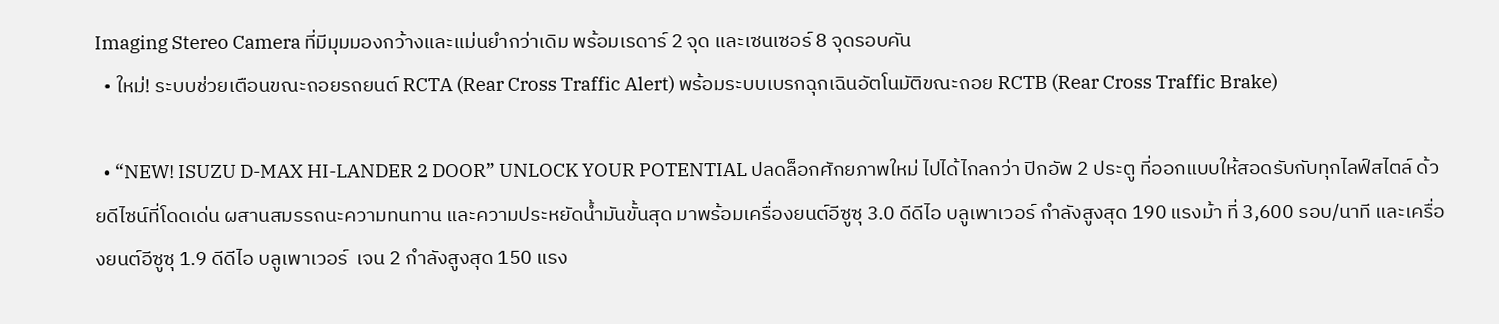Imaging Stereo Camera ที่มีมุมมองกว้างและแม่นยำกว่าเดิม พร้อมเรดาร์ 2 จุด และเซนเซอร์ 8 จุดรอบคัน
  • ใหม่! ระบบช่วยเตือนขณะถอยรถยนต์ RCTA (Rear Cross Traffic Alert) พร้อมระบบเบรกฉุกเฉินอัตโนมัติขณะถอย RCTB (Rear Cross Traffic Brake)

  • “NEW! ISUZU D-MAX HI-LANDER 2 DOOR” UNLOCK YOUR POTENTIAL ปลดล็อกศักยภาพใหม่ ไปได้ไกลกว่า ปิกอัพ 2 ประตู ที่ออกแบบให้สอดรับกับทุกไลฟ์สไตล์ ด้วยดีไซน์ที่โดดเด่น ผสานสมรรถนะความทนทาน และความประหยัดน้ำมันขั้นสุด มาพร้อมเครื่องยนต์อีซูซุ 3.0 ดีดีไอ บลูเพาเวอร์ กำลังสูงสุด 190 แรงม้า ที่ 3,600 รอบ/นาที และเครื่องยนต์อีซูซุ 1.9 ดีดีไอ บลูเพาเวอร์  เจน 2 กำลังสูงสุด 150 แรง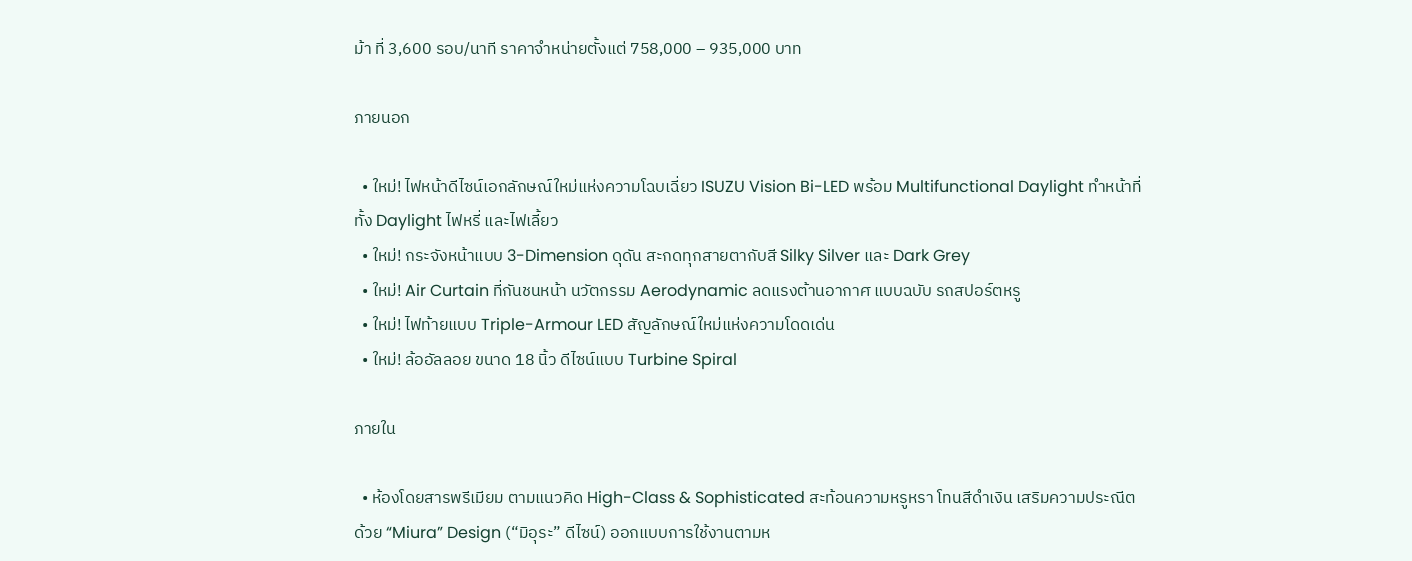ม้า ที่ 3,600 รอบ/นาที ราคาจำหน่ายตั้งแต่ 758,000 – 935,000 บาท

ภายนอก

  • ใหม่! ไฟหน้าดีไซน์เอกลักษณ์ใหม่แห่งความโฉบเฉี่ยว ISUZU Vision Bi-LED พร้อม Multifunctional Daylight ทำหน้าที่ทั้ง Daylight ไฟหรี่ และไฟเลี้ยว
  • ใหม่! กระจังหน้าแบบ 3-Dimension ดุดัน สะกดทุกสายตากับสี Silky Silver และ Dark Grey
  • ใหม่! Air Curtain ที่กันชนหน้า นวัตกรรม Aerodynamic ลดแรงต้านอากาศ แบบฉบับ รถสปอร์ตหรู
  • ใหม่! ไฟท้ายแบบ Triple-Armour LED สัญลักษณ์ใหม่แห่งความโดดเด่น
  • ใหม่! ล้ออัลลอย ขนาด 18 นิ้ว ดีไซน์แบบ Turbine Spiral

ภายใน

  • ห้องโดยสารพรีเมียม ตามแนวคิด High-Class & Sophisticated สะท้อนความหรูหรา โทนสีดำเงิน เสริมความประณีตด้วย “Miura” Design (“มิอุระ” ดีไซน์) ออกแบบการใช้งานตามห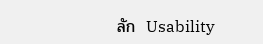ลัก  Usability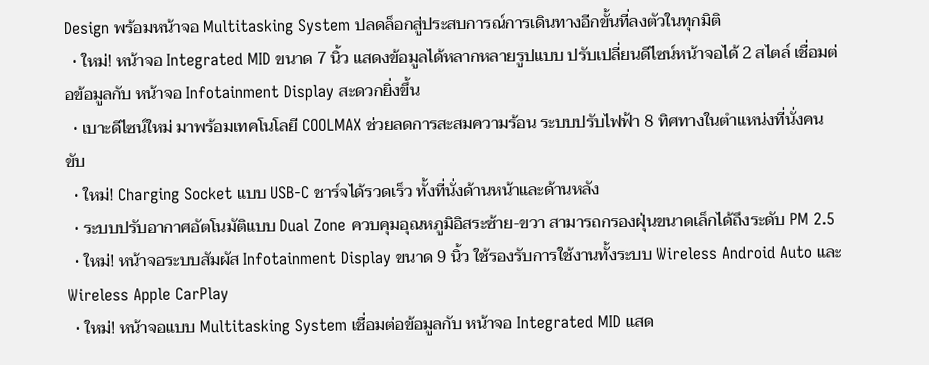Design พร้อมหน้าจอ Multitasking System ปลดล็อกสู่ประสบการณ์การเดินทางอีกขั้นที่ลงตัวในทุกมิติ
  • ใหม่! หน้าจอ Integrated MID ขนาด 7 นิ้ว แสดงข้อมูลได้หลากหลายรูปแบบ ปรับเปลี่ยนดีไซน์หน้าจอได้ 2 สไตล์ เชื่อมต่อข้อมูลกับ หน้าจอ Infotainment Display สะดวกยิ่งขึ้น
  • เบาะดีไซน์ใหม่ มาพร้อมเทคโนโลยี COOLMAX ช่วยลดการสะสมความร้อน ระบบปรับไฟฟ้า 8 ทิศทางในตำแหน่งที่นั่งคนขับ
  • ใหม่! Charging Socket แบบ USB-C ชาร์จได้รวดเร็ว ทั้งที่นั่งด้านหน้าและด้านหลัง
  • ระบบปรับอากาศอัตโนมัติแบบ Dual Zone ควบคุมอุณหภูมิอิสระซ้าย-ขวา สามารถกรองฝุ่นขนาดเล็กได้ถึงระดับ PM 2.5
  • ใหม่! หน้าจอระบบสัมผัส Infotainment Display ขนาด 9 นิ้ว ใช้รองรับการใช้งานทั้งระบบ Wireless Android Auto และ Wireless Apple CarPlay
  • ใหม่! หน้าจอแบบ Multitasking System เชื่อมต่อข้อมูลกับ หน้าจอ Integrated MID แสด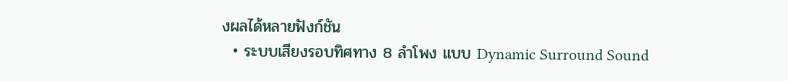งผลได้หลายฟังก์ชัน
  • ระบบเสียงรอบทิศทาง 8 ลำโพง แบบ Dynamic Surround Sound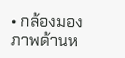• กล้องมองภาพด้านห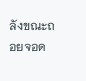ลังขณะถอยจอด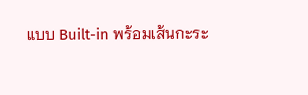แบบ Built-in พร้อมเส้นกะระ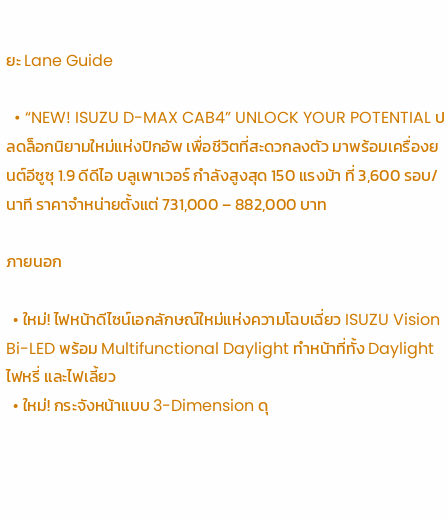ยะ Lane Guide

  • “NEW! ISUZU D-MAX CAB4” UNLOCK YOUR POTENTIAL ปลดล็อกนิยามใหม่แห่งปิกอัพ เพื่อชีวิตที่สะดวกลงตัว มาพร้อมเครื่องยนต์อีซูซุ 1.9 ดีดีไอ บลูเพาเวอร์ กำลังสูงสุด 150 แรงม้า ที่ 3,600 รอบ/นาที ราคาจำหน่ายตั้งแต่ 731,000 – 882,000 บาท

ภายนอก

  • ใหม่! ไฟหน้าดีไซน์เอกลักษณ์ใหม่แห่งความโฉบเฉี่ยว ISUZU Vision Bi-LED พร้อม Multifunctional Daylight ทำหน้าที่ทั้ง Daylight ไฟหรี่ และไฟเลี้ยว
  • ใหม่! กระจังหน้าแบบ 3-Dimension ดุ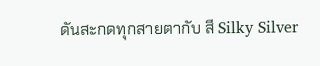ดันสะกดทุกสายตากับ สี Silky Silver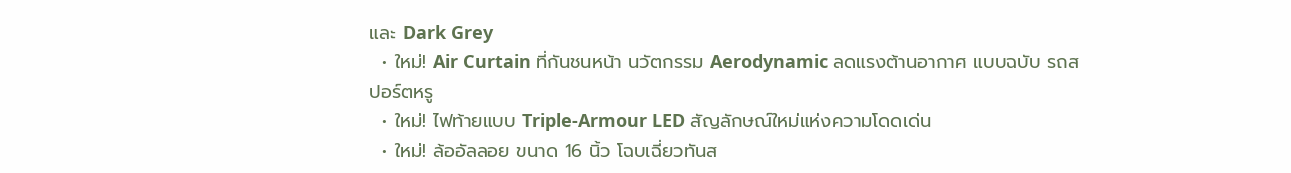และ Dark Grey
  • ใหม่! Air Curtain ที่กันชนหน้า นวัตกรรม Aerodynamic ลดแรงต้านอากาศ แบบฉบับ รถสปอร์ตหรู
  • ใหม่! ไฟท้ายแบบ Triple-Armour LED สัญลักษณ์ใหม่แห่งความโดดเด่น
  • ใหม่! ล้ออัลลอย ขนาด 16 นิ้ว โฉบเฉี่ยวทันส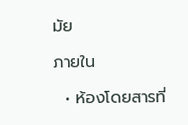มัย

ภายใน

  • ห้องโดยสารที่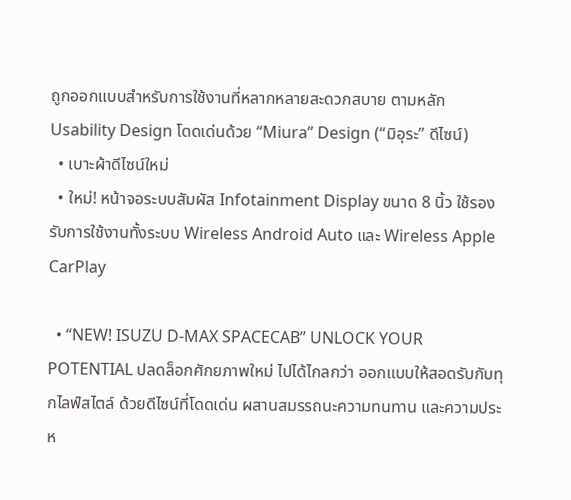ถูกออกแบบสำหรับการใช้งานที่หลากหลายสะดวกสบาย ตามหลัก Usability Design โดดเด่นด้วย “Miura” Design (“มิอุระ” ดีไซน์)
  • เบาะผ้าดีไซน์ใหม่
  • ใหม่! หน้าจอระบบสัมผัส Infotainment Display ขนาด 8 นิ้ว ใช้รองรับการใช้งานทั้งระบบ Wireless Android Auto และ Wireless Apple CarPlay

  • “NEW! ISUZU D-MAX SPACECAB” UNLOCK YOUR POTENTIAL ปลดล็อกศักยภาพใหม่ ไปได้ไกลกว่า ออกแบบให้สอดรับกับทุกไลฟ์สไตล์ ด้วยดีไซน์ที่โดดเด่น ผสานสมรรถนะความทนทาน และความประห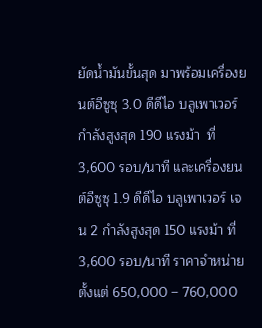ยัดน้ำมันขั้นสุด มาพร้อมเครื่องยนต์อีซูซุ 3.0 ดีดีไอ บลูเพาเวอร์ กำลังสูงสุด 190 แรงม้า  ที่ 3,600 รอบ/นาที และเครื่องยนต์อีซูซุ 1.9 ดีดีไอ บลูเพาเวอร์ เจน 2 กำลังสูงสุด 150 แรงม้า ที่ 3,600 รอบ/นาที ราคาจำหน่ายตั้งแต่ 650,000 – 760,000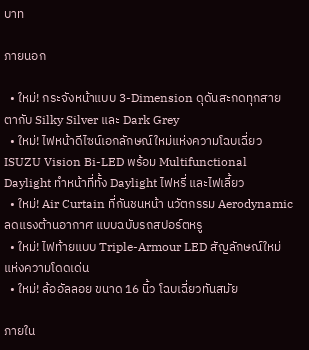บาท

ภายนอก

  • ใหม่! กระจังหน้าแบบ 3-Dimension ดุดันสะกดทุกสายตากับ Silky Silver และ Dark Grey
  • ใหม่! ไฟหน้าดีไซน์เอกลักษณ์ใหม่แห่งความโฉบเฉี่ยว ISUZU Vision Bi-LED พร้อม Multifunctional Daylight ทำหน้าที่ทั้ง Daylight ไฟหรี่ และไฟเลี้ยว
  • ใหม่! Air Curtain ที่กันชนหน้า นวัตกรรม Aerodynamic ลดแรงต้านอากาศ แบบฉบับรถสปอร์ตหรู
  • ใหม่! ไฟท้ายแบบ Triple-Armour LED สัญลักษณ์ใหม่แห่งความโดดเด่น
  • ใหม่! ล้ออัลลอย ขนาด 16 นิ้ว โฉบเฉี่ยวทันสมัย

ภายใน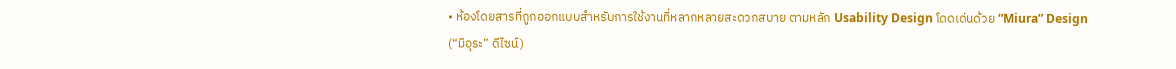• ห้องโดยสารที่ถูกออกแบบสำหรับการใช้งานที่หลากหลายสะดวกสบาย ตามหลัก Usability Design โดดเด่นด้วย “Miura” Design (“มิอุระ” ดีไซน์)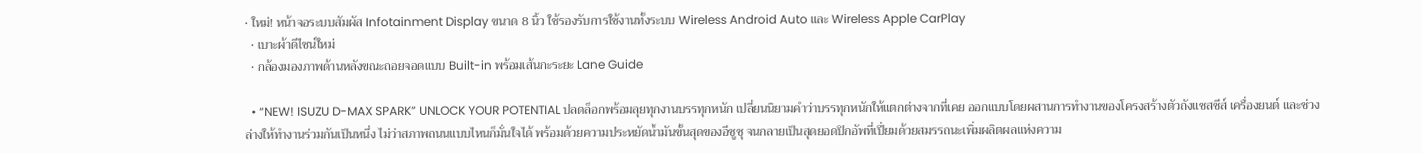• ใหม่! หน้าจอระบบสัมผัส Infotainment Display ขนาด 8 นิ้ว ใช้รองรับการใช้งานทั้งระบบ Wireless Android Auto และ Wireless Apple CarPlay
  • เบาะผ้าดีไซน์ใหม่
  • กล้องมองภาพด้านหลังขณะถอยจอดแบบ Built-in พร้อมเส้นกะระยะ Lane Guide

  • “NEW! ISUZU D-MAX SPARK” UNLOCK YOUR POTENTIAL ปลดล็อกพร้อมลุยทุกงานบรรทุกหนัก เปลี่ยนนิยามคำว่าบรรทุกหนักให้แตกต่างจากที่เคย ออกแบบโดยผสานการทำงานของโครงสร้างตัวถังแชสชีส์ เครื่องยนต์ และช่วงล่างให้ทำงานร่วมกันเป็นหนึ่ง ไม่ว่าสภาพถนนแบบไหนก็มั่นใจได้ พร้อมด้วยความประหยัดน้ำมันขั้นสุดของอีซูซุ จนกลายเป็นสุดยอดปิกอัพที่เปี่ยมด้วยสมรรถนะเพิ่มผลิตผลแห่งความ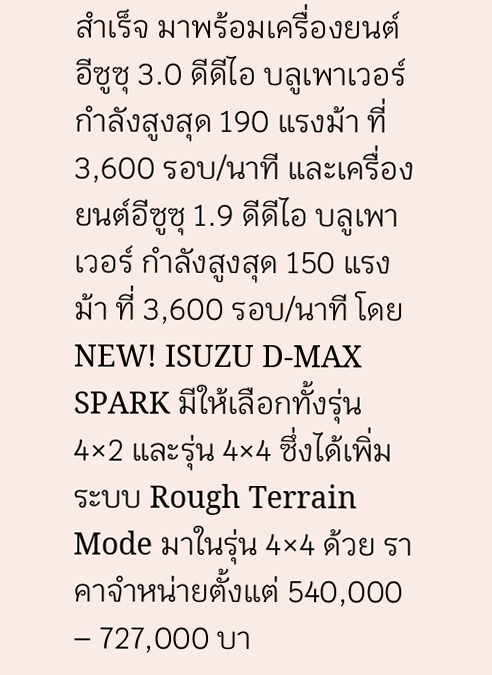สำเร็จ มาพร้อมเครื่องยนต์อีซูซุ 3.0 ดีดีไอ บลูเพาเวอร์ กำลังสูงสุด 190 แรงม้า ที่  3,600 รอบ/นาที และเครื่องยนต์อีซูซุ 1.9 ดีดีไอ บลูเพาเวอร์ กำลังสูงสุด 150 แรงม้า ที่ 3,600 รอบ/นาที โดย NEW! ISUZU D-MAX SPARK มีให้เลือกทั้งรุ่น 4×2 และรุ่น 4×4 ซึ่งได้เพิ่มระบบ Rough Terrain Mode มาในรุ่น 4×4 ด้วย ราคาจำหน่ายตั้งแต่ 540,000 – 727,000 บา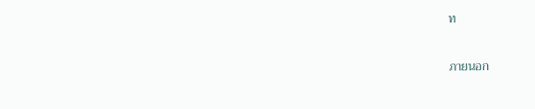ท

ภายนอก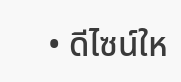• ดีไซน์ให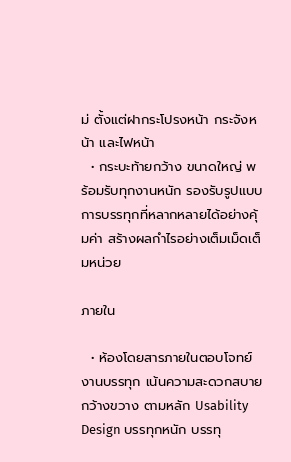ม่ ตั้งแต่ฝากระโปรงหน้า กระจังหน้า และไฟหน้า
  • กระบะท้ายกว้าง ขนาดใหญ่ พร้อมรับทุกงานหนัก รองรับรูปแบบการบรรทุกที่หลากหลายได้อย่างคุ้มค่า สร้างผลกำไรอย่างเต็มเม็ดเต็มหน่วย

ภายใน

  • ห้องโดยสารภายในตอบโจทย์งานบรรทุก เน้นความสะดวกสบาย กว้างขวาง ตามหลัก Usability Design บรรทุกหนัก บรรทุ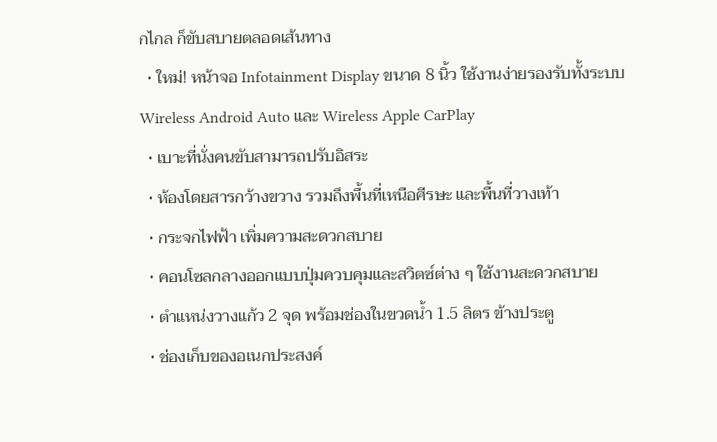กไกล ก็ขับสบายตลอดเส้นทาง
  • ใหม่! หน้าจอ Infotainment Display ขนาด 8 นิ้ว ใช้งานง่ายรองรับทั้งระบบ Wireless Android Auto และ Wireless Apple CarPlay
  • เบาะที่นั่งคนขับสามารถปรับอิสระ
  • ห้องโดยสารกว้างขวาง รวมถึงพื้นที่เหนือศีรษะ และพื้นที่วางเท้า
  • กระจกไฟฟ้า เพิ่มความสะดวกสบาย
  • คอนโซลกลางออกแบบปุ่มควบคุมและสวิตซ์ต่าง ๆ ใช้งานสะดวกสบาย
  • ตำแหน่งวางแก้ว 2 จุด พร้อมช่องในขวดน้ำ 1.5 ลิตร ข้างประตู
  • ช่องเก็บของอเนกประสงค์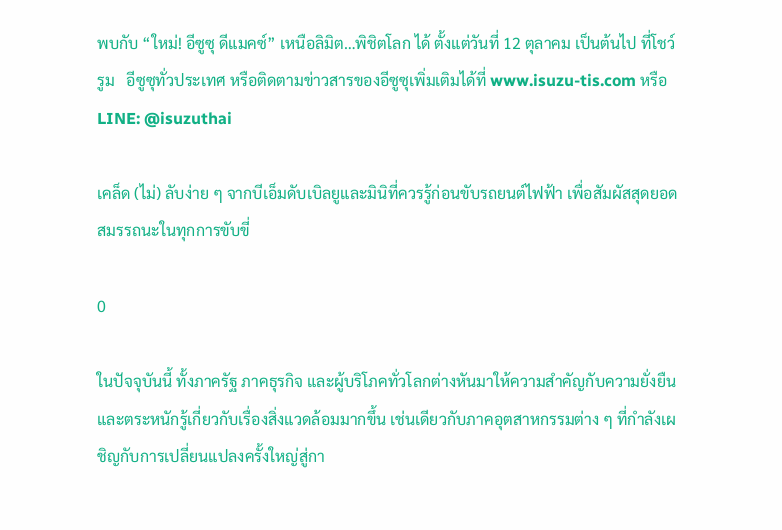พบกับ “ใหม่! อีซูซุ ดีแมคซ์” เหนือลิมิต…พิชิตโลก ได้ ตั้งแต่วันที่ 12 ตุลาคม เป็นต้นไป ที่โชว์รูม   อีซูซุทั่วประเทศ หรือติดตามข่าวสารของอีซูซุเพิ่มเติมได้ที่ www.isuzu-tis.com หรือ LINE: @isuzuthai

เคล็ด (ไม่) ลับง่าย ๆ จากบีเอ็มดับเบิลยูและมินิที่ควรรู้ก่อนขับรถยนต์ไฟฟ้า เพื่อสัมผัสสุดยอดสมรรถนะในทุกการขับขี่

0

ในปัจจุบันนี้ ทั้งภาครัฐ ภาคธุรกิจ และผู้บริโภคทั่วโลกต่างหันมาให้ความสำคัญกับความยั่งยืนและตระหนักรู้เกี่ยวกับเรื่องสิ่งแวดล้อมมากขึ้น เช่นเดียวกับภาคอุตสาหกรรมต่าง ๆ ที่กำลังเผชิญกับการเปลี่ยนแปลงครั้งใหญ่สู่กา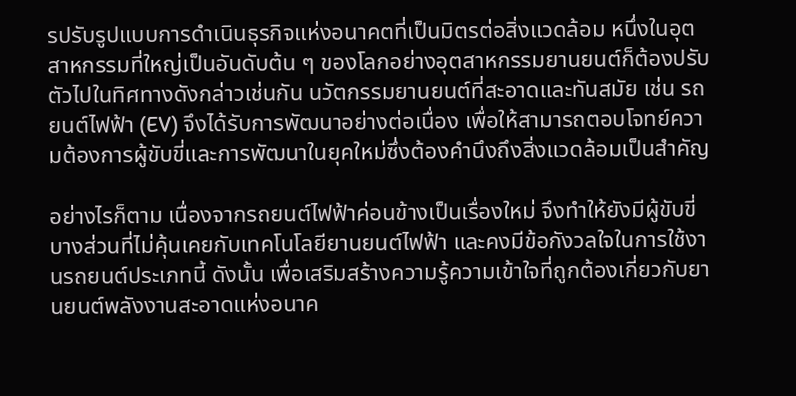รปรับรูปแบบการดำเนินธุรกิจแห่งอนาคตที่เป็นมิตรต่อสิ่งแวดล้อม หนึ่งในอุตสาหกรรมที่ใหญ่เป็นอันดับต้น ๆ ของโลกอย่างอุตสาหกรรมยานยนต์ก็ต้องปรับตัวไปในทิศทางดังกล่าวเช่นกัน นวัตกรรมยานยนต์ที่สะอาดและทันสมัย เช่น รถยนต์ไฟฟ้า (EV) จึงได้รับการพัฒนาอย่างต่อเนื่อง เพื่อให้สามารถตอบโจทย์ความต้องการผู้ขับขี่และการพัฒนาในยุคใหม่ซึ่งต้องคำนึงถึงสิ่งแวดล้อมเป็นสำคัญ

อย่างไรก็ตาม เนื่องจากรถยนต์ไฟฟ้าค่อนข้างเป็นเรื่องใหม่ จึงทำให้ยังมีผู้ขับขี่บางส่วนที่ไม่คุ้นเคยกับเทคโนโลยียานยนต์ไฟฟ้า และคงมีข้อกังวลใจในการใช้งานรถยนต์ประเภทนี้ ดังนั้น เพื่อเสริมสร้างความรู้ความเข้าใจที่ถูกต้องเกี่ยวกับยานยนต์พลังงานสะอาดแห่งอนาค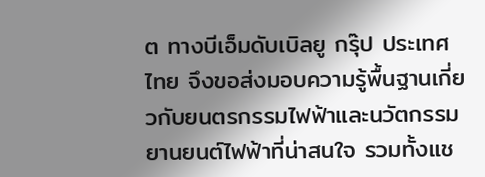ต ทางบีเอ็มดับเบิลยู กรุ๊ป ประเทศไทย จึงขอส่งมอบความรู้พื้นฐานเกี่ยวกับยนตรกรรมไฟฟ้าและนวัตกรรมยานยนต์ไฟฟ้าที่น่าสนใจ รวมทั้งแช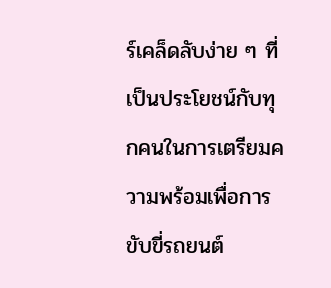ร์เคล็ดลับง่าย ๆ ที่เป็นประโยชน์กับทุกคนในการเตรียมความพร้อมเพื่อการขับขี่รถยนต์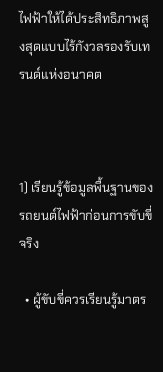ไฟฟ้าให้ได้ประสิทธิภาพสูงสุดแบบไร้กังวลรองรับเทรนด์แห่งอนาคต



1) เรียนรู้ข้อมูลพื้นฐานของรถยนต์ไฟฟ้าก่อนการขับขี่จริง

  • ผู้ขับขี่ควรเรียนรู้มาตร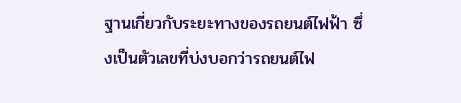ฐานเกี่ยวกับระยะทางของรถยนต์ไฟฟ้า ซึ่งเป็นตัวเลขที่บ่งบอกว่ารถยนต์ไฟ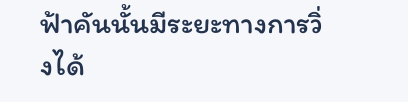ฟ้าคันนั้นมีระยะทางการวิ่งได้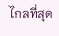ไกลที่สุด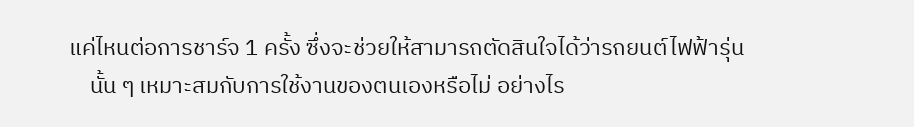แค่ไหนต่อการชาร์จ 1 ครั้ง ซึ่งจะช่วยให้สามารถตัดสินใจได้ว่ารถยนต์ไฟฟ้ารุ่น
    นั้น ๆ เหมาะสมกับการใช้งานของตนเองหรือไม่ อย่างไร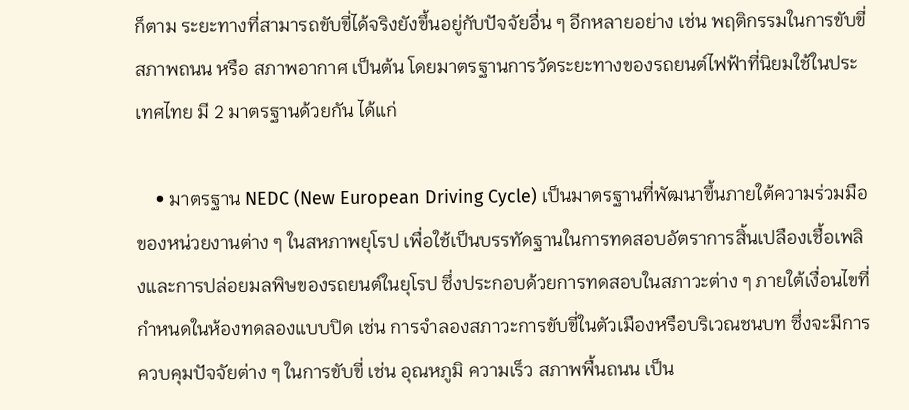ก็ตาม ระยะทางที่สามารถขับขี่ได้จริงยังขึ้นอยู่กับปัจจัยอื่น ๆ อีกหลายอย่าง เช่น พฤติกรรมในการขับขี่ สภาพถนน หรือ สภาพอากาศ เป็นต้น โดยมาตรฐานการวัดระยะทางของรถยนต์ไฟฟ้าที่นิยมใช้ในประเทศไทย มี 2 มาตรฐานด้วยกัน ได้แก่

    • มาตรฐาน NEDC (New European Driving Cycle) เป็นมาตรฐานที่พัฒนาขึ้นภายใต้ความร่วมมือของหน่วยงานต่าง ๆ ในสหภาพยุโรป เพื่อใช้เป็นบรรทัดฐานในการทดสอบอัตราการสิ้นเปลืองเชื้อเพลิงและการปล่อยมลพิษของรถยนต์ในยุโรป ซึ่งประกอบด้วยการทดสอบในสภาวะต่าง ๆ ภายใต้เงื่อนไขที่กำหนดในห้องทดลองแบบปิด เช่น การจำลองสภาวะการขับขี่ในตัวเมืองหรือบริเวณชนบท ซึ่งจะมีการควบคุมปัจจัยต่าง ๆ ในการขับขี่ เช่น อุณหภูมิ ความเร็ว สภาพพื้นถนน เป็น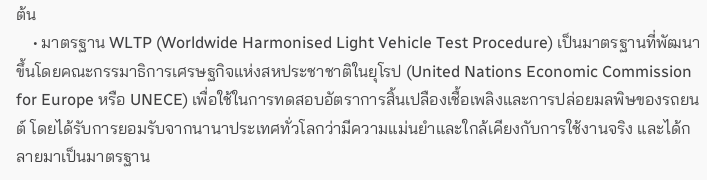ต้น
    • มาตรฐาน WLTP (Worldwide Harmonised Light Vehicle Test Procedure) เป็นมาตรฐานที่พัฒนาขึ้นโดยคณะกรรมาธิการเศรษฐกิจแห่งสหประชาชาติในยุโรป (United Nations Economic Commission for Europe หรือ UNECE) เพื่อใช้ในการทดสอบอัตราการสิ้นเปลืองเชื้อเพลิงและการปล่อยมลพิษของรถยนต์ โดยได้รับการยอมรับจากนานาประเทศทั่วโลกว่ามีความแม่นยำและใกล้เคียงกับการใช้งานจริง และได้กลายมาเป็นมาตรฐาน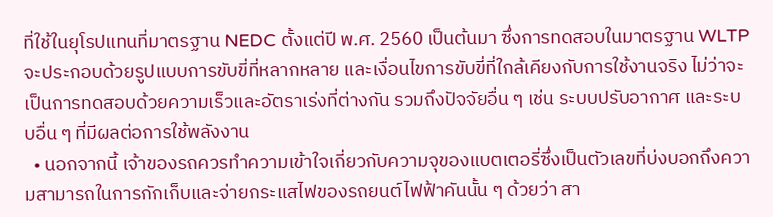ที่ใช้ในยุโรปแทนที่มาตรฐาน NEDC ตั้งแต่ปี พ.ศ. 2560 เป็นต้นมา ซึ่งการทดสอบในมาตรฐาน WLTP จะประกอบด้วยรูปแบบการขับขี่ที่หลากหลาย และเงื่อนไขการขับขี่ที่ใกล้เคียงกับการใช้งานจริง ไม่ว่าจะเป็นการทดสอบด้วยความเร็วและอัตราเร่งที่ต่างกัน รวมถึงปัจจัยอื่น ๆ เช่น ระบบปรับอากาศ และระบบอื่น ๆ ที่มีผลต่อการใช้พลังงาน
  • นอกจากนี้ เจ้าของรถควรทำความเข้าใจเกี่ยวกับความจุของแบตเตอรี่ซึ่งเป็นตัวเลขที่บ่งบอกถึงความสามารถในการกักเก็บและจ่ายกระแสไฟของรถยนต์ไฟฟ้าคันนั้น ๆ ด้วยว่า สา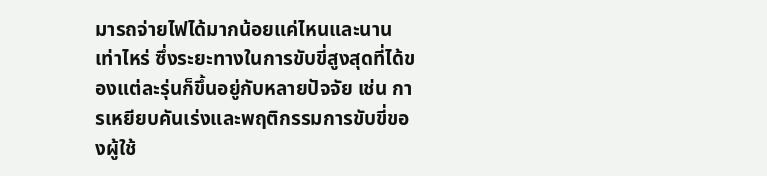มารถจ่ายไฟได้มากน้อยแค่ไหนและนานเท่าไหร่ ซึ่งระยะทางในการขับขี่สูงสุดที่ได้ของแต่ละรุ่นก็ขึ้นอยู่กับหลายปัจจัย เช่น การเหยียบคันเร่งและพฤติกรรมการขับขี่ของผู้ใช้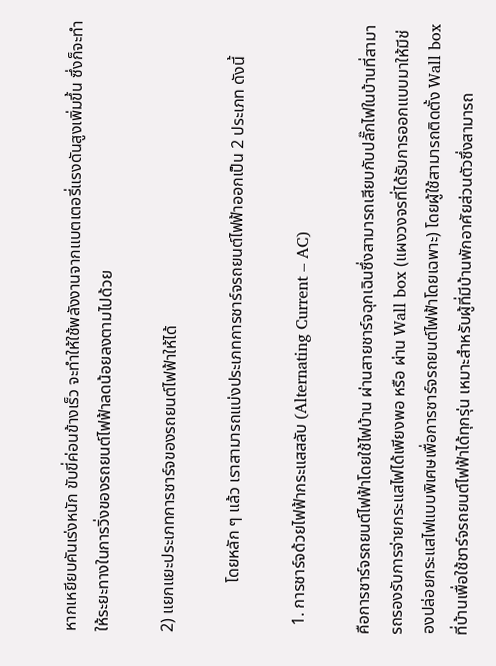หากเหยียบคันเร่งหนัก ขับขี่ค่อนข้างเร็ว จะทำให้ใช้พลังงานจากแบตเตอรี่แรงดันสูงเพิ่มขึ้น ซึ่งก็จะทำให้ระยะทางในการวิ่งของรถยนต์ไฟฟ้าลดน้อยลงตามไปด้วย

2) แยกแยะประเภทการชาร์จของรถยนต์ไฟฟ้าให้ได้

            โดยหลัก ๆ แล้ว เราสามารถแบ่งประเภทการชาร์จรถยนต์ไฟฟ้าออกเป็น 2 ประเภท ดังนี้

  1. การชาร์จด้วยไฟฟ้ากระแสสลับ (Alternating Current – AC)

คือการชาร์จรถยนต์ไฟฟ้าโดยใช้ไฟบ้าน ผ่านสายชาร์จฉุกเฉินซึ่งสามารถเสียบกับปลั๊กไฟในบ้านที่สามารถรองรับการจ่ายกระแสไฟได้เพียงพอ หรือ ผ่าน Wall box (แผงวงจรที่ได้รับการออกแบบมาให้มีช่องปล่อยกระแสไฟแบบพิเศษเพื่อการชาร์จรถยนต์ไฟฟ้าโดยเฉพาะ) โดยผู้ใช้สามารถติดตั้ง Wall box ที่บ้านเพื่อใช้ชาร์จรถยนต์ไฟฟ้าได้ทุกรุ่น เหมาะสำหรับผู้ที่มีบ้านพักอาศัยส่วนตัวซึ่งสามารถ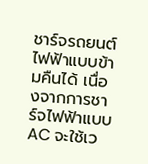ชาร์จรถยนต์ไฟฟ้าแบบข้ามคืนได้ เนื่องจากการชาร์จไฟฟ้าแบบ AC จะใช้เว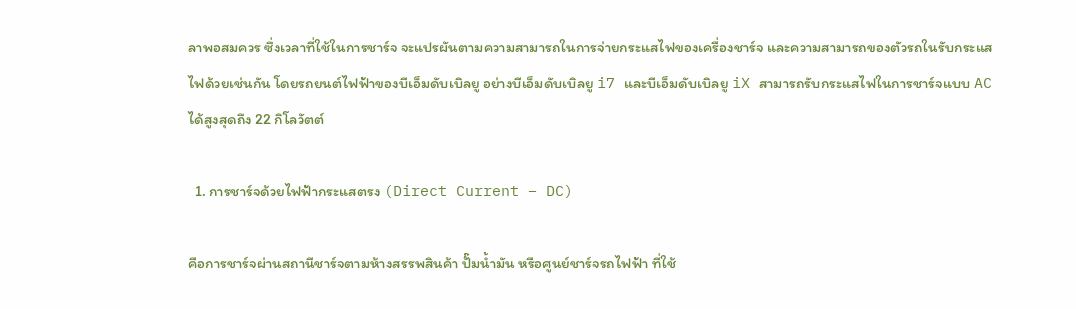ลาพอสมควร ซึ่งเวลาที่ใช้ในการชาร์จ จะแปรผันตามความสามารถในการจ่ายกระแสไฟของเครื่องชาร์จ และความสามารถของตัวรถในรับกระแสไฟด้วยเช่นกัน โดยรถยนต์ไฟฟ้าของบีเอ็มดับเบิลยู อย่างบีเอ็มดับเบิลยู i7 และบีเอ็มดับเบิลยู iX สามารถรับกระแสไฟในการชาร์จแบบ AC ได้สูงสุดถึง 22 กิโลวัตต์

  1. การชาร์จด้วยไฟฟ้ากระแสตรง (Direct Current – DC)

คือการชาร์จผ่านสถานีชาร์จตามห้างสรรพสินค้า ปั๊มน้ำมัน หรือศูนย์ชาร์จรถไฟฟ้า ที่ใช้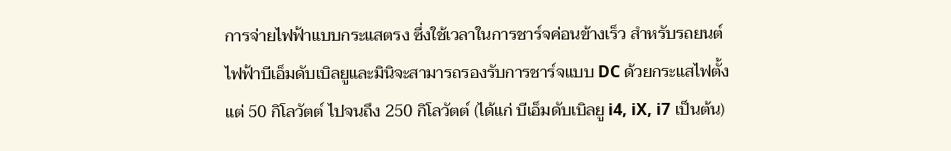การจ่ายไฟฟ้าแบบกระแสตรง ซึ่งใช้เวลาในการชาร์จค่อนข้างเร็ว สำหรับรถยนต์ไฟฟ้าบีเอ็มดับเบิลยูและมินิจะสามารถรองรับการชาร์จแบบ DC ด้วยกระแสไฟตั้งแต่ 50 กิโลวัตต์ ไปจนถึง 250 กิโลวัตต์ (ได้แก่ บีเอ็มดับเบิลยู i4, iX, i7 เป็นต้น)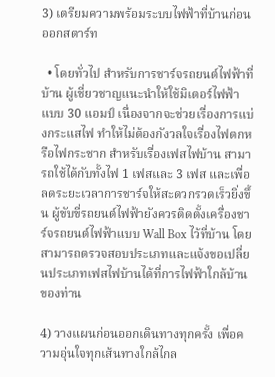3) เตรียมความพร้อมระบบไฟฟ้าที่บ้านก่อนออกสตาร์ท

  • โดยทั่วไป สำหรับการชาร์จรถยนต์ไฟฟ้าที่บ้าน ผู้เชี่ยวชาญแนะนำให้ใช้มิเตอร์ไฟฟ้าแบบ 30 แอมป์ เนื่องจากจะช่วยเรื่องการแบ่งกระแสไฟ ทำให้ไม่ต้องกังวลใจเรื่องไฟตกหรือไฟกระชาก สำหรับเรื่องเฟสไฟบ้าน สามารถใช้ได้กับทั้งไฟ 1 เฟสและ 3 เฟส และเพื่อลดระยะเวลาการชาร์จให้สะดวกรวดเร็วยิ่งขึ้น ผู้ขับขี่รถยนต์ไฟฟ้ายังควรติดตั้งเครื่องชาร์จรถยนต์ไฟฟ้าแบบ Wall Box ไว้ที่บ้าน โดยสามารถตรวจสอบประเภทและแจ้งขอเปลี่ยนประเภทเฟสไฟบ้านได้ที่การไฟฟ้าใกล้บ้านของท่าน

4) วางแผนก่อนออกเดินทางทุกครั้ง เพื่อความอุ่นใจทุกเส้นทางใกล้ไกล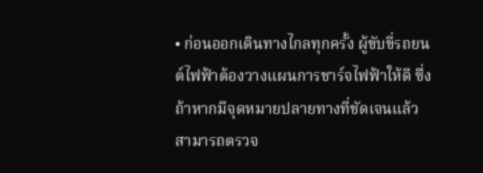• ก่อนออกเดินทางไกลทุกครั้ง ผู้ขับขี่รถยนต์ไฟฟ้าต้องวางแผนการชาร์จไฟฟ้าให้ดี ซึ่งถ้าหากมีจุดหมายปลายทางที่ชัดเจนแล้ว สามารถตรวจ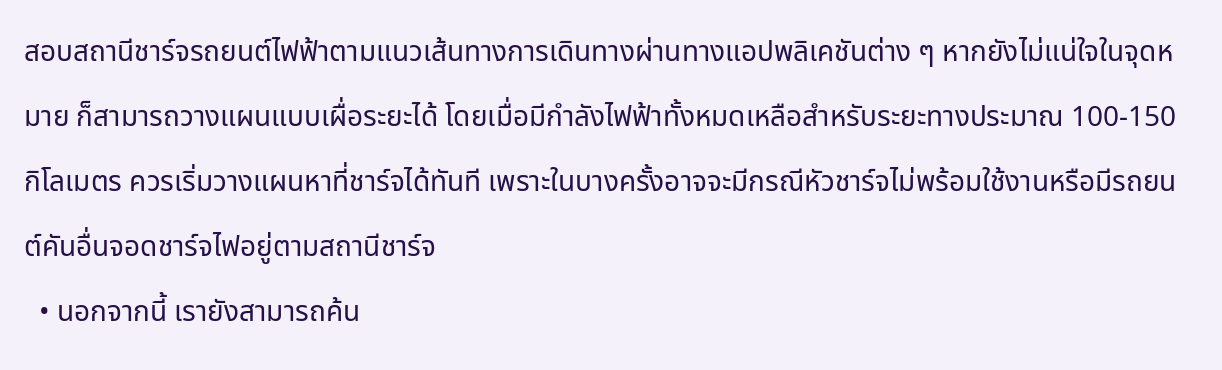สอบสถานีชาร์จรถยนต์ไฟฟ้าตามแนวเส้นทางการเดินทางผ่านทางแอปพลิเคชันต่าง ๆ หากยังไม่แน่ใจในจุดหมาย ก็สามารถวางแผนแบบเผื่อระยะได้ โดยเมื่อมีกำลังไฟฟ้าทั้งหมดเหลือสำหรับระยะทางประมาณ 100-150 กิโลเมตร ควรเริ่มวางแผนหาที่ชาร์จได้ทันที เพราะในบางครั้งอาจจะมีกรณีหัวชาร์จไม่พร้อมใช้งานหรือมีรถยนต์คันอื่นจอดชาร์จไฟอยู่ตามสถานีชาร์จ
  • นอกจากนี้ เรายังสามารถค้น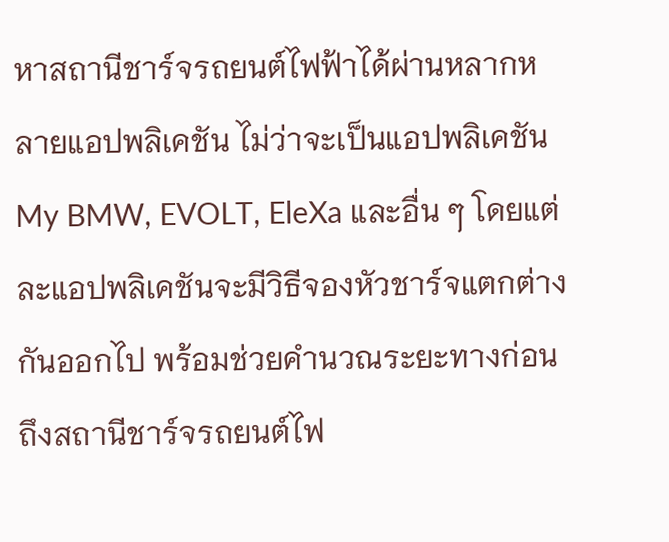หาสถานีชาร์จรถยนต์ไฟฟ้าได้ผ่านหลากหลายแอปพลิเคชัน ไม่ว่าจะเป็นแอปพลิเคชัน My BMW, EVOLT, EleXa และอื่น ๆ โดยแต่ละแอปพลิเคชันจะมีวิธีจองหัวชาร์จแตกต่างกันออกไป พร้อมช่วยคำนวณระยะทางก่อนถึงสถานีชาร์จรถยนต์ไฟ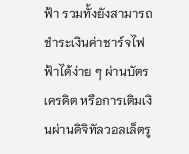ฟ้า รวมทั้งยังสามารถชำระเงินค่าชาร์จไฟฟ้าได้ง่าย ๆ ผ่านบัตรเครดิต หรือการเติมเงินผ่านดิจิทัลวอลเล็ตรู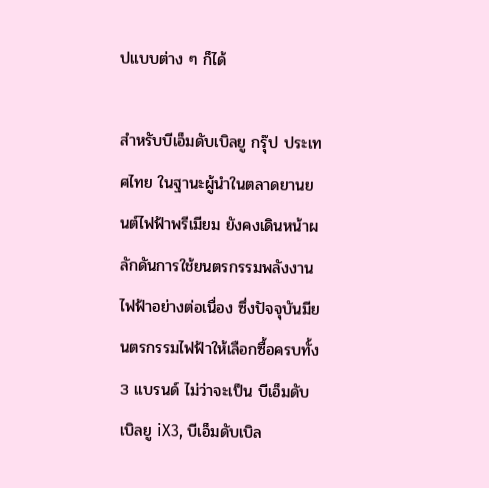ปแบบต่าง ๆ ก็ได้

สำหรับบีเอ็มดับเบิลยู กรุ๊ป ประเทศไทย ในฐานะผู้นำในตลาดยานยนต์ไฟฟ้าพรีเมียม ยังคงเดินหน้าผลักดันการใช้ยนตรกรรมพลังงานไฟฟ้าอย่างต่อเนื่อง ซึ่งปัจจุบันมียนตรกรรมไฟฟ้าให้เลือกซื้อครบทั้ง 3 แบรนด์ ไม่ว่าจะเป็น บีเอ็มดับเบิลยู iX3, บีเอ็มดับเบิล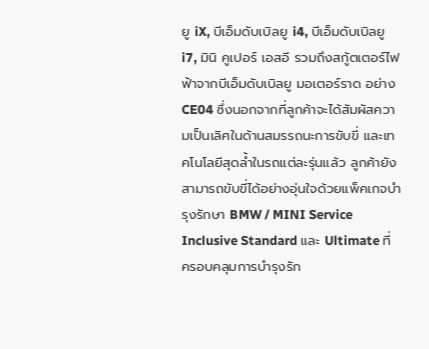ยู iX, บีเอ็มดับเบิลยู i4, บีเอ็มดับเบิลยู i7, มินิ คูเปอร์ เอสอี รวมถึงสกู้ตเตอร์ไฟฟ้าจากบีเอ็มดับเบิลยู มอเตอร์ราด อย่าง CE04 ซึ่งนอกจากที่ลูกค้าจะได้สัมผัสความเป็นเลิศในด้านสมรรถนะการขับขี่ และเทคโนโลยีสุดล้ำในรถแต่ละรุ่นแล้ว ลูกค้ายังสามารถขับขี่ได้อย่างอุ่นใจด้วยแพ็คเกจบำรุงรักษา BMW / MINI Service Inclusive Standard และ Ultimate ที่ครอบคลุมการบำรุงรัก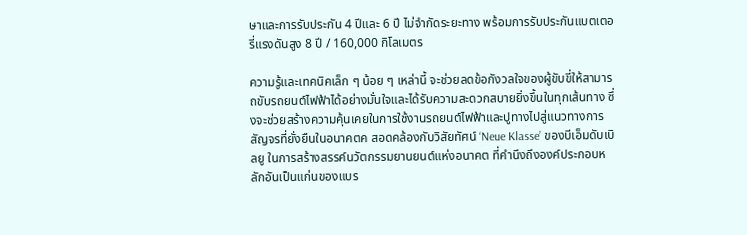ษาและการรับประกัน 4 ปีและ 6 ปี ไม่จำกัดระยะทาง พร้อมการรับประกันแบตเตอรี่แรงดันสูง 8 ปี / 160,000 กิโลเมตร

ความรู้และเทคนิคเล็ก ๆ น้อย ๆ เหล่านี้ จะช่วยลดข้อกังวลใจของผู้ขับขี่ให้สามารถขับรถยนต์ไฟฟ้าได้อย่างมั่นใจและได้รับความสะดวกสบายยิ่งขึ้นในทุกเส้นทาง ซึ่งจะช่วยสร้างความคุ้นเคยในการใช้งานรถยนต์ไฟฟ้าและปูทางไปสู่แนวทางการสัญจรที่ยั่งยืนในอนาคตค สอดคล้องกับวิสัยทัศน์ ‘Neue Klasse’ ของบีเอ็มดับเบิลยู ในการสร้างสรรค์นวัตกรรมยานยนต์แห่งอนาคต ที่คำนึงถึงองค์ประกอบหลักอันเป็นแก่นของแบร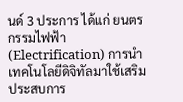นด์ 3 ประการ ได้แก่ ยนตรกรรมไฟฟ้า (Electrification) การนำเทคโนโลยีดิจิทัลมาใช้เสริมประสบการ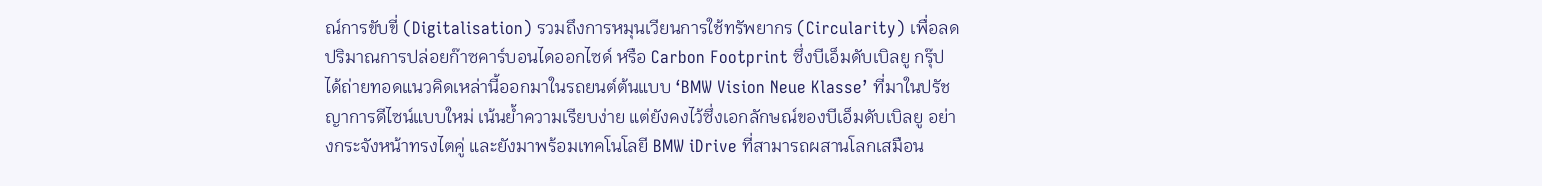ณ์การขับขี่ (Digitalisation) รวมถึงการหมุนเวียนการใช้ทรัพยากร (Circularity) เพื่อลดปริมาณการปล่อยก๊าซคาร์บอนไดออกไซด์ หรือ Carbon Footprint ซึ่งบีเอ็มดับเบิลยู กรุ๊ป ได้ถ่ายทอดแนวคิดเหล่านี้ออกมาในรถยนต์ต้นแบบ ‘BMW Vision Neue Klasse’ ที่มาในปรัชญาการดีไซน์แบบใหม่ เน้นย้ำความเรียบง่าย แต่ยังคงไว้ซึ่งเอกลักษณ์ของบีเอ็มดับเบิลยู อย่างกระจังหน้าทรงไตคู่ และยังมาพร้อมเทคโนโลยี BMW iDrive ที่สามารถผสานโลกเสมือน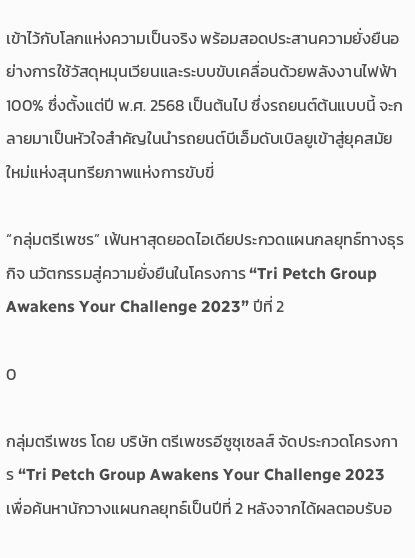เข้าไว้กับโลกแห่งความเป็นจริง พร้อมสอดประสานความยั่งยืนอย่างการใช้วัสดุหมุนเวียนและระบบขับเคลื่อนด้วยพลังงานไฟฟ้า 100% ซึ่งตั้งแต่ปี พ.ศ. 2568 เป็นต้นไป ซึ่งรถยนต์ต้นแบบนี้ จะกลายมาเป็นหัวใจสำคัญในนำรถยนต์บีเอ็มดับเบิลยูเข้าสู่ยุคสมัยใหม่แห่งสุนทรียภาพแห่งการขับขี่

“กลุ่มตรีเพชร” เฟ้นหาสุดยอดไอเดียประกวดแผนกลยุทธ์ทางธุรกิจ นวัตกรรมสู่ความยั่งยืนในโครงการ “Tri Petch Group Awakens Your Challenge 2023” ปีที่ 2

0

กลุ่มตรีเพชร โดย บริษัท ตรีเพชรอีซูซุเซลส์ จัดประกวดโครงการ “Tri Petch Group Awakens Your Challenge 2023 เพื่อค้นหานักวางแผนกลยุทธ์เป็นปีที่ 2 หลังจากได้ผลตอบรับอ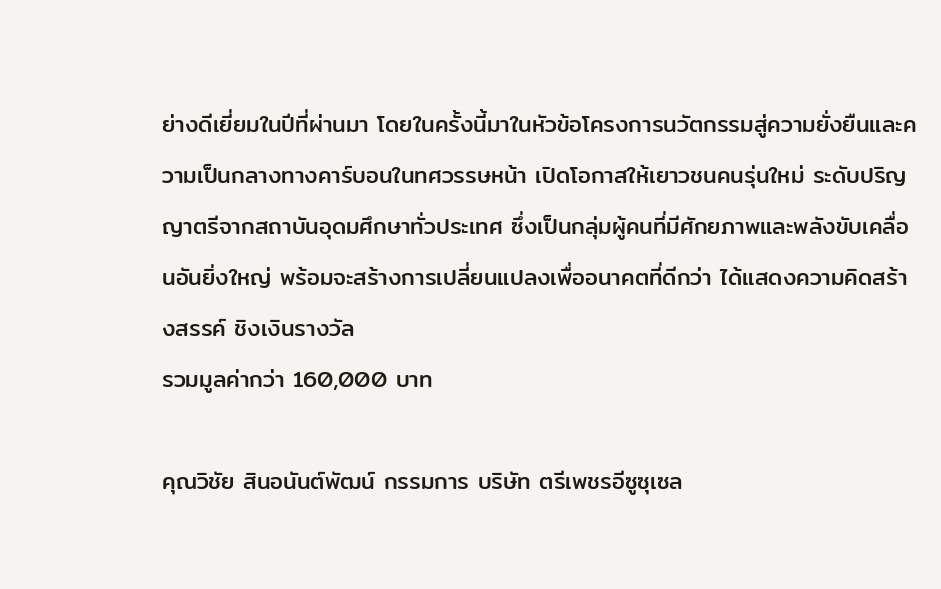ย่างดีเยี่ยมในปีที่ผ่านมา โดยในครั้งนี้มาในหัวข้อโครงการนวัตกรรมสู่ความยั่งยืนและความเป็นกลางทางคาร์บอนในทศวรรษหน้า เปิดโอกาสให้เยาวชนคนรุ่นใหม่ ระดับปริญญาตรีจากสถาบันอุดมศึกษาทั่วประเทศ ซึ่งเป็นกลุ่มผู้คนที่มีศักยภาพและพลังขับเคลื่อนอันยิ่งใหญ่ พร้อมจะสร้างการเปลี่ยนแปลงเพื่ออนาคตที่ดีกว่า ได้แสดงความคิดสร้างสรรค์ ชิงเงินรางวัล
รวมมูลค่ากว่า 160,000 บาท

คุณวิชัย สินอนันต์พัฒน์ กรรมการ บริษัท ตรีเพชรอีซูซุเซล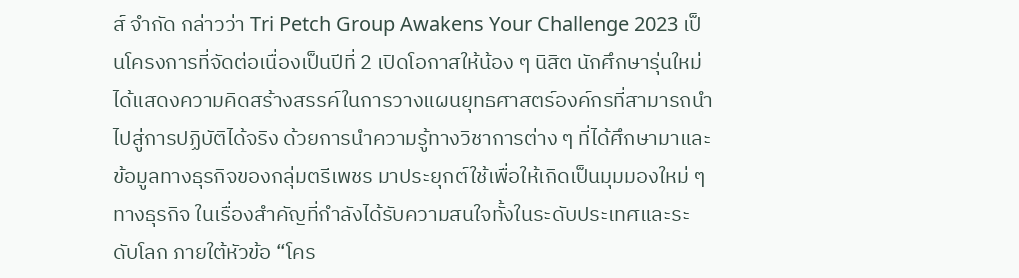ส์ จำกัด กล่าวว่า Tri Petch Group Awakens Your Challenge 2023 เป็นโครงการที่จัดต่อเนื่องเป็นปีที่ 2 เปิดโอกาสให้น้อง ๆ นิสิต นักศึกษารุ่นใหม่ได้แสดงความคิดสร้างสรรค์ในการวางแผนยุทธศาสตร์องค์กรที่สามารถนำไปสู่การปฏิบัติได้จริง ด้วยการนำความรู้ทางวิชาการต่าง ๆ ที่ได้ศึกษามาและข้อมูลทางธุรกิจของกลุ่มตรีเพชร มาประยุกต์ใช้เพื่อให้เกิดเป็นมุมมองใหม่ ๆ ทางธุรกิจ ในเรื่องสำคัญที่กำลังได้รับความสนใจทั้งในระดับประเทศและระดับโลก ภายใต้หัวข้อ “โคร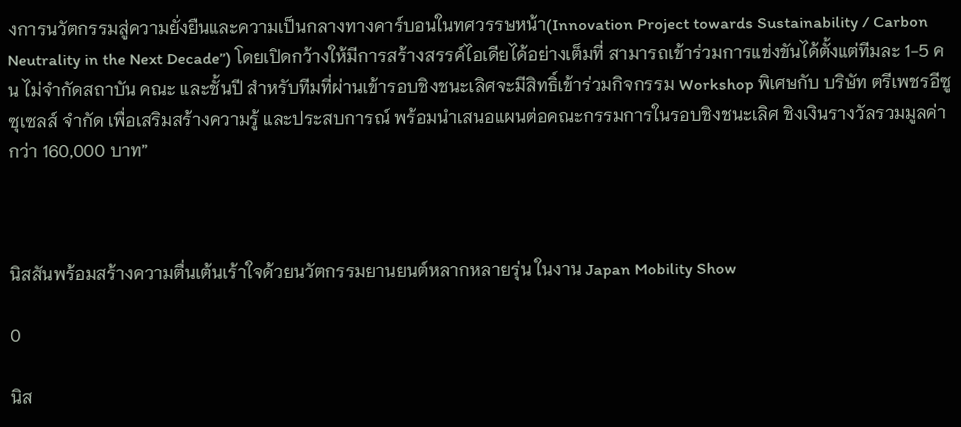งการนวัตกรรมสู่ความยั่งยืนและความเป็นกลางทางคาร์บอนในทศวรรษหน้า(Innovation Project towards Sustainability / Carbon Neutrality in the Next Decade”) โดยเปิดกว้างให้มีการสร้างสรรค์ไอเดียได้อย่างเต็มที่ สามารถเข้าร่วมการแข่งขันได้ตั้งแต่ทีมละ 1-5 คน ไม่จำกัดสถาบัน คณะ และชั้นปี สำหรับทีมที่ผ่านเข้ารอบชิงชนะเลิศจะมีสิทธิ์เข้าร่วมกิจกรรม Workshop พิเศษกับ บริษัท ตรีเพชรอีซูซุเซลส์ จำกัด เพื่อเสริมสร้างความรู้ และประสบการณ์ พร้อมนำเสนอแผนต่อคณะกรรมการในรอบชิงชนะเลิศ ชิงเงินรางวัลรวมมูลค่ากว่า 160,000 บาท”



นิสสันพร้อมสร้างความตื่นเต้นเร้าใจด้วยนวัตกรรมยานยนต์หลากหลายรุ่น ในงาน Japan Mobility Show

0

นิส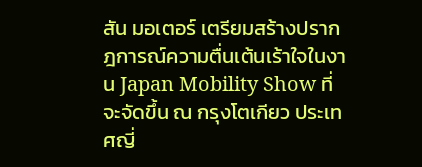สัน มอเตอร์ เตรียมสร้างปรากฎการณ์ความตื่นเต้นเร้าใจในงาน Japan Mobility Show ที่จะจัดขึ้น ณ กรุงโตเกียว ประเทศญี่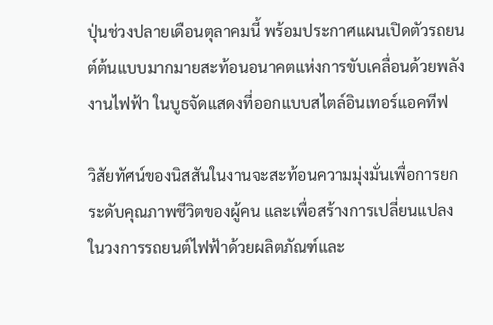ปุ่นช่วงปลายเดือนตุลาคมนี้ พร้อมประกาศแผนเปิดตัวรถยนต์ต้นแบบมากมายสะท้อนอนาคตแห่งการขับเคลื่อนด้วยพลังงานไฟฟ้า ในบูธจัดแสดงที่ออกแบบสไตล์อินเทอร์แอคทีฟ

วิสัยทัศน์ของนิสสันในงานจะสะท้อนความมุ่งมั่นเพื่อการยกระดับคุณภาพชีวิตของผู้คน และเพื่อสร้างการเปลี่ยนแปลงในวงการรถยนต์ไฟฟ้าด้วยผลิตภัณฑ์และ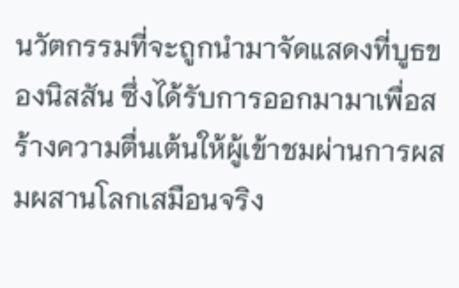นวัตกรรมที่จะถูกนำมาจัดแสดงที่บูธของนิสสัน ซึ่งได้รับการออกมามาเพื่อสร้างความตื่นเต้นให้ผู้เข้าชมผ่านการผสมผสานโลกเสมือนจริง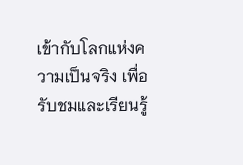เข้ากับโลกแห่งความเป็นจริง เพื่อรับชมและเรียนรู้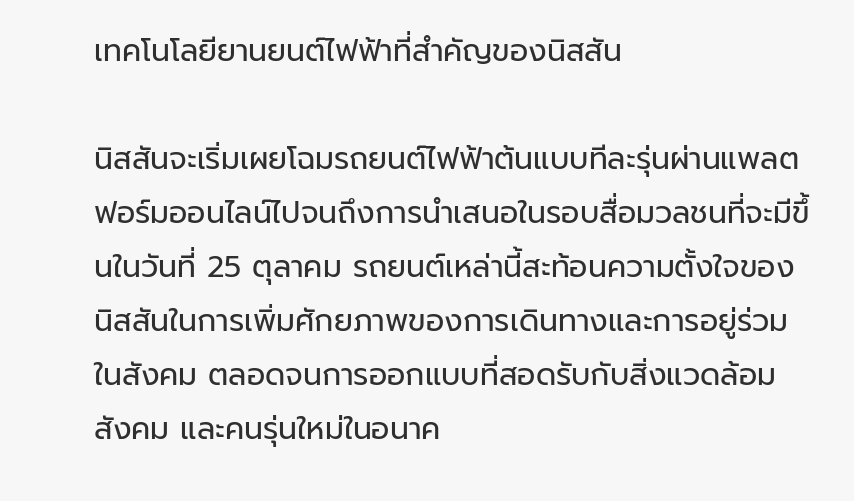เทคโนโลยียานยนต์ไฟฟ้าที่สำคัญของนิสสัน

นิสสันจะเริ่มเผยโฉมรถยนต์ไฟฟ้าต้นแบบทีละรุ่นผ่านแพลตฟอร์มออนไลน์ไปจนถึงการนำเสนอในรอบสื่อมวลชนที่จะมีขึ้นในวันที่ 25 ตุลาคม รถยนต์เหล่านี้สะท้อนความตั้งใจของนิสสันในการเพิ่มศักยภาพของการเดินทางและการอยู่ร่วมในสังคม ตลอดจนการออกแบบที่สอดรับกับสิ่งแวดล้อม สังคม และคนรุ่นใหม่ในอนาค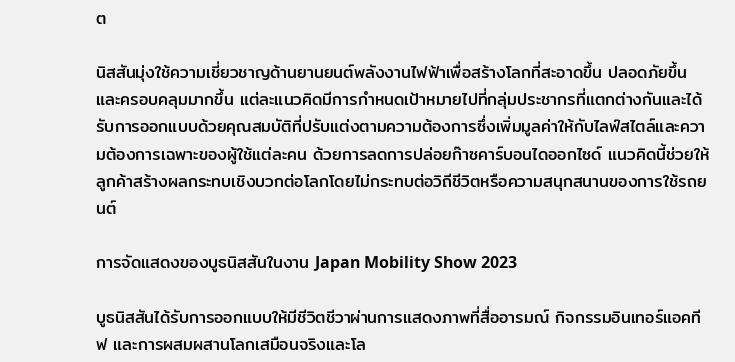ต

นิสสันมุ่งใช้ความเชี่ยวชาญด้านยานยนต์พลังงานไฟฟ้าเพื่อสร้างโลกที่สะอาดขึ้น ปลอดภัยขึ้น และครอบคลุมมากขึ้น แต่ละแนวคิดมีการกำหนดเป้าหมายไปที่กลุ่มประชากรที่แตกต่างกันและได้รับการออกแบบด้วยคุณสมบัติที่ปรับแต่งตามความต้องการซึ่งเพิ่มมูลค่าให้กับไลฟ์สไตล์และความต้องการเฉพาะของผู้ใช้แต่ละคน ด้วยการลดการปล่อยก๊าซคาร์บอนไดออกไซด์ แนวคิดนี้ช่วยให้ลูกค้าสร้างผลกระทบเชิงบวกต่อโลกโดยไม่กระทบต่อวิถีชีวิตหรือความสนุกสนานของการใช้รถยนต์

การจัดแสดงของบูธนิสสันในงาน Japan Mobility Show 2023

บูธนิสสันได้รับการออกแบบให้มีชีวิตชีวาผ่านการแสดงภาพที่สื่ออารมณ์ กิจกรรมอินเทอร์แอคทีฟ และการผสมผสานโลกเสมือนจริงและโล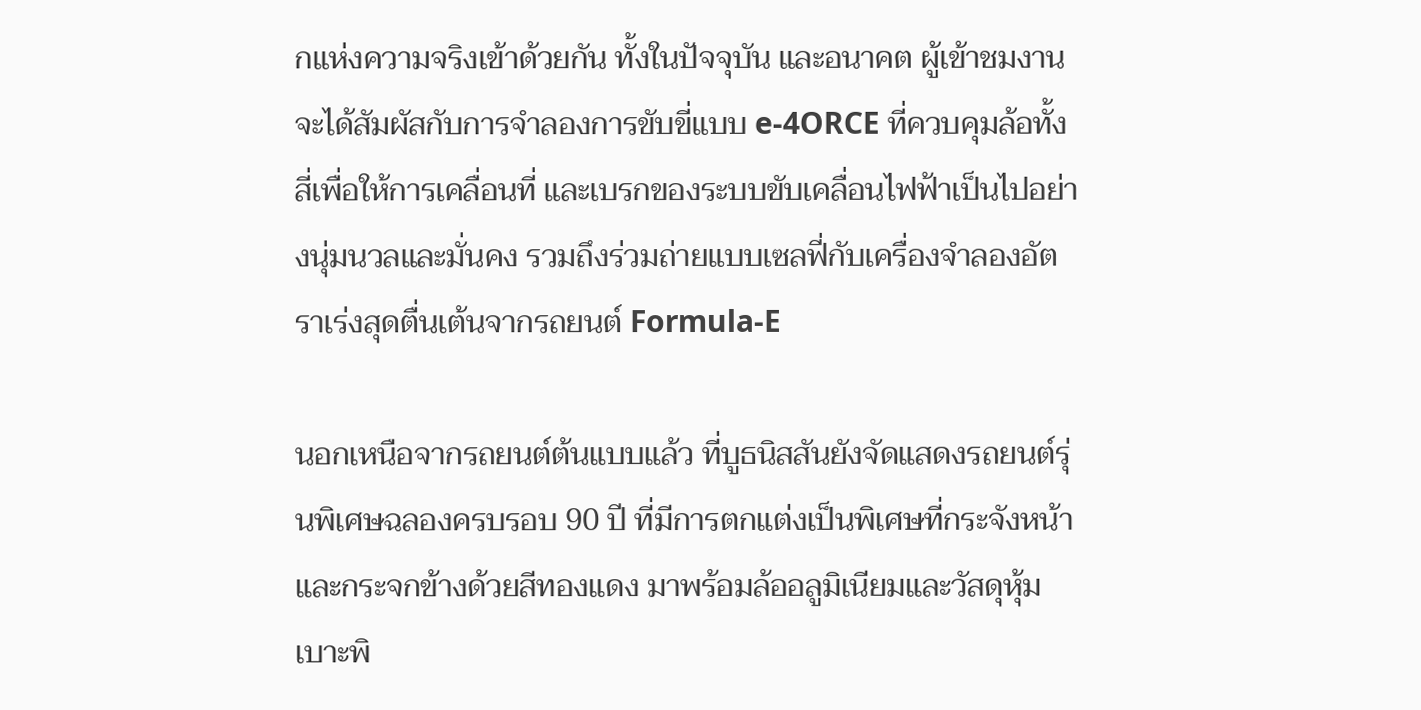กแห่งความจริงเข้าด้วยกัน ทั้งในปัจจุบัน และอนาคต ผู้เข้าชมงานจะได้สัมผัสกับการจำลองการขับขี่แบบ e-4ORCE ที่ควบคุมล้อทั้งสี่เพื่อให้การเคลื่อนที่ และเบรกของระบบขับเคลื่อนไฟฟ้าเป็นไปอย่างนุ่มนวลและมั่นคง รวมถึงร่วมถ่ายแบบเซลฟี่กับเครื่องจำลองอัตราเร่งสุดตื่นเต้นจากรถยนต์ Formula-E

นอกเหนือจากรถยนต์ต้นแบบแล้ว ที่บูธนิสสันยังจัดแสดงรถยนต์รุ่นพิเศษฉลองครบรอบ 90 ปี ที่มีการตกแต่งเป็นพิเศษที่กระจังหน้าและกระจกข้างด้วยสีทองแดง มาพร้อมล้ออลูมิเนียมและวัสดุหุ้มเบาะพิ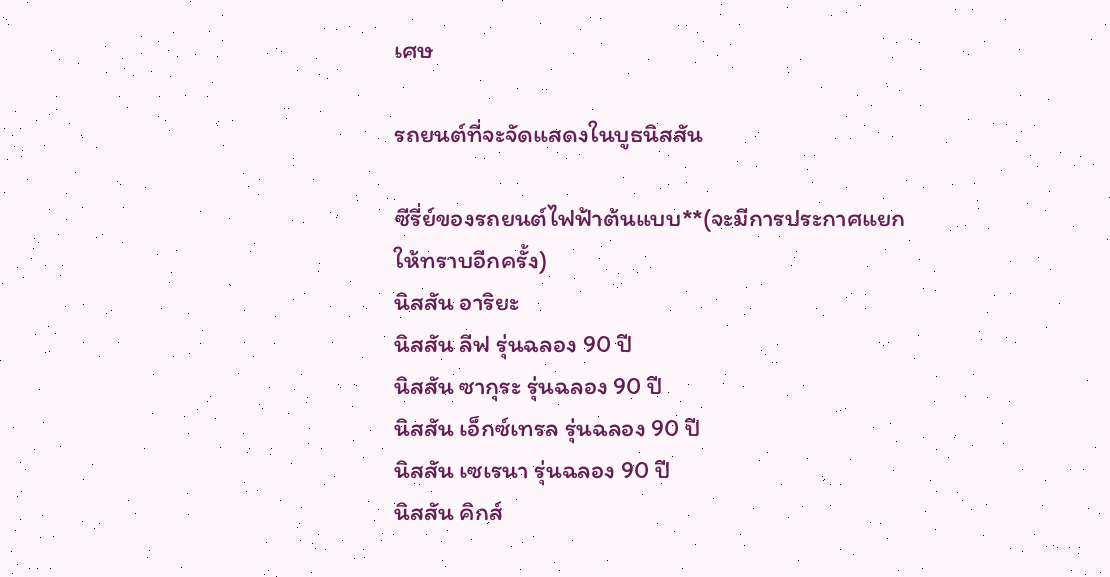เศษ

รถยนต์ที่จะจัดแสดงในบูธนิสสัน

ซีรี่ย์ของรถยนต์ไฟฟ้าต้นแบบ**(จะมีการประกาศแยกให้ทราบอีกครั้ง)
นิสสัน อาริยะ
นิสสัน ลีฟ รุ่นฉลอง 90 ปี
นิสสัน ซากุระ รุ่นฉลอง 90 ปี
นิสสัน เอ็กซ์เทรล รุ่นฉลอง 90 ปี
นิสสัน เซเรนา รุ่นฉลอง 90 ปี
นิสสัน คิกส์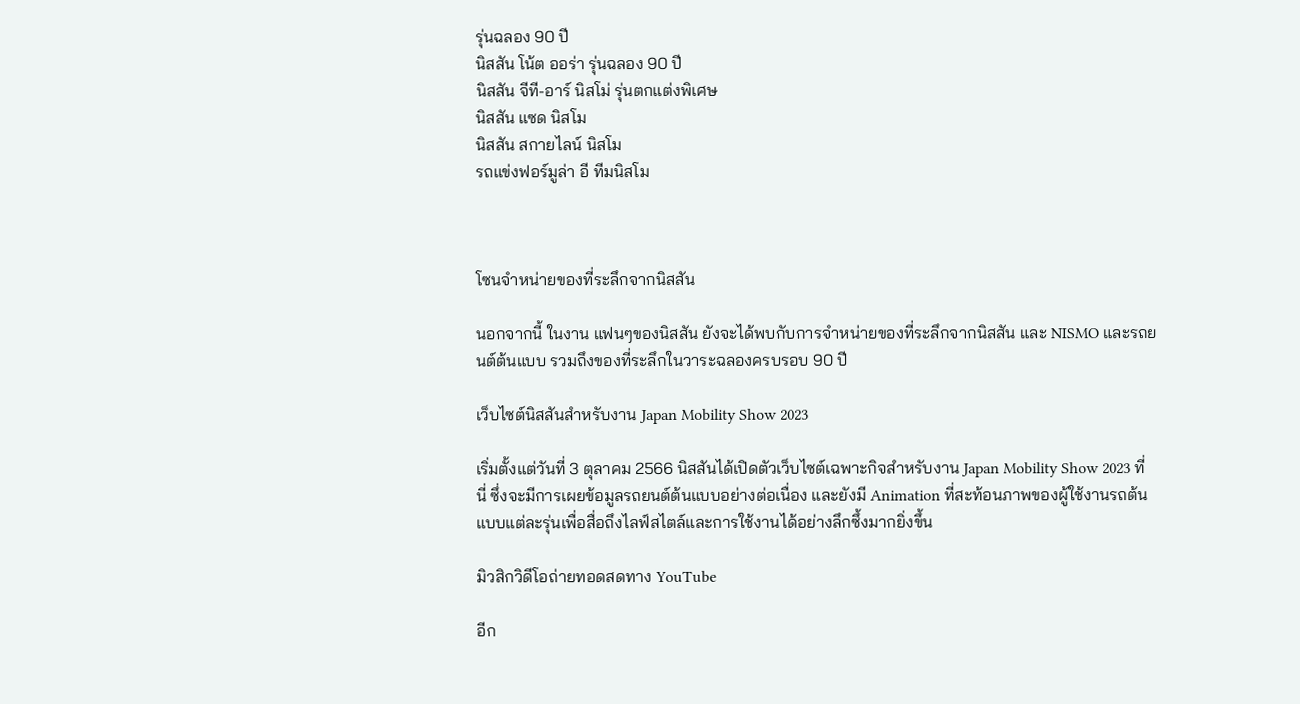รุ่นฉลอง 90 ปี
นิสสัน โน้ต ออร่า รุ่นฉลอง 90 ปี
นิสสัน จีที-อาร์ นิสโม่ รุ่นตกแต่งพิเศษ
นิสสัน แซด นิสโม
นิสสัน สกายไลน์ นิสโม
รถแข่งฟอร์มูล่า อี ทีมนิสโม



โซนจำหน่ายของที่ระลึกจากนิสสัน

นอกจากนี้ ในงาน แฟนๆของนิสสัน ยังจะได้พบกับการจำหน่ายของที่ระลึกจากนิสสัน และ NISMO และรถยนต์ต้นแบบ รวมถึงของที่ระลึกในวาระฉลองครบรอบ 90 ปี

เว็บไซต์นิสสันสำหรับงาน Japan Mobility Show 2023

เริ่มตั้งแต่วันที่ 3 ตุลาคม 2566 นิสสันได้เปิดตัวเว็บไซต์เฉพาะกิจสำหรับงาน Japan Mobility Show 2023 ที่นี่ ซึ่งจะมีการเผยข้อมูลรถยนต์ต้นแบบอย่างต่อเนื่อง และยังมี Animation ที่สะท้อนภาพของผู้ใช้งานรถต้นแบบแต่ละรุ่นเพื่อสื่อถึงไลฟ์สไตล์และการใช้งานได้อย่างลึกซึ้งมากยิ่งขึ้น

มิวสิกวิดีโอถ่ายทอดสดทาง YouTube

อีก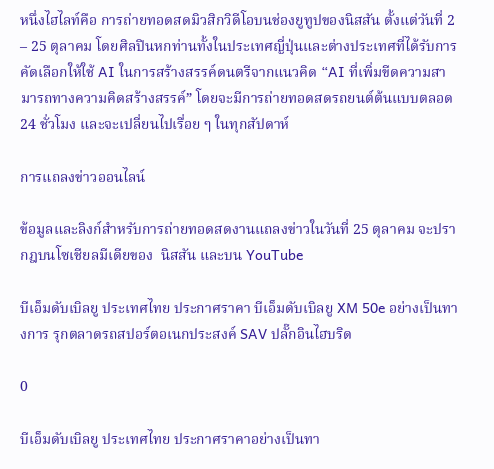หนึ่งไฮไลท์คือ การถ่ายทอดสดมิวสิกวิดีโอบนช่องยูทูปของนิสสัน ตั้งแต่วันที่ 2 – 25 ตุลาคม โดยศิลปินหกท่านทั้งในประเทศญี่ปุ่นและต่างประเทศที่ได้รับการคัดเลือกให้ใช้ AI ในการสร้างสรรค์ดนตรีจากแนวคิด “AI ที่เพิ่มขีดความสามารถทางความคิดสร้างสรรค์” โดยจะมีการถ่ายทอดสดรถยนต์ต้นแบบตลอด 24 ชั่วโมง และจะเปลี่ยนไปเรื่อย ๆ ในทุกสัปดาห์

การแถลงข่าวออนไลน์

ข้อมูลและลิงก์สำหรับการถ่ายทอดสดงานแถลงข่าวในวันที่ 25 ตุลาคม จะปรากฎบนโซเชียลมีเดียของ  นิสสัน และบน YouTube

บีเอ็มดับเบิลยู ประเทศไทย ประกาศราคา บีเอ็มดับเบิลยู XM 50e อย่างเป็นทางการ รุกตลาดรถสปอร์ตอเนกประสงค์ SAV ปลั๊กอินไฮบริด

0

บีเอ็มดับเบิลยู ประเทศไทย ประกาศราคาอย่างเป็นทา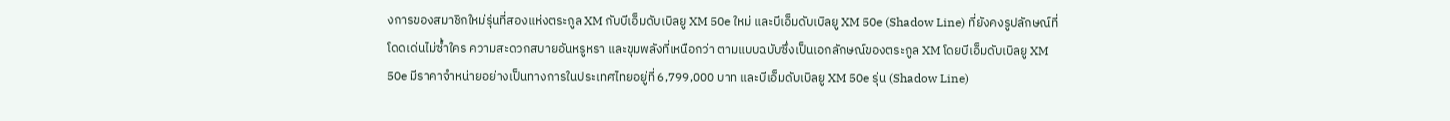งการของสมาชิกใหม่รุ่นที่สองแห่งตระกูล XM กับบีเอ็มดับเบิลยู XM 50e ใหม่ และบีเอ็มดับเบิลยู XM 50e (Shadow Line) ที่ยังคงรูปลักษณ์ที่โดดเด่นไม่ซ้ำใคร ความสะดวกสบายอันหรูหรา และขุมพลังที่เหนือกว่า ตามแบบฉบับซึ่งเป็นเอกลักษณ์ของตระกูล XM โดยบีเอ็มดับเบิลยู XM 50e มีราคาจำหน่ายอย่างเป็นทางการในประเทศไทยอยู่ที่ 6,799,000 บาท และบีเอ็มดับเบิลยู XM 50e รุ่น (Shadow Line)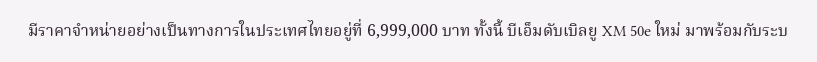มีราคาจำหน่ายอย่างเป็นทางการในประเทศไทยอยู่ที่ 6,999,000 บาท ทั้งนี้ บีเอ็มดับเบิลยู XM 50e ใหม่ มาพร้อมกับระบ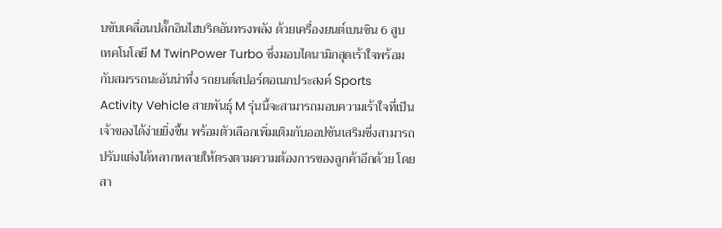บขับเคลื่อนปลั๊กอินไฮบริดอันทรงพลัง ด้วยเครื่องยนต์เบนซิน 6 สูบ เทคโนโลยี M TwinPower Turbo ซึ่งมอบไดนามิกสุดเร้าใจพร้อมกับสมรรถนะอันน่าทึ่ง รถยนต์สปอร์ตอเนกประสงค์ Sports Activity Vehicle สายพันธุ์ M รุ่นนี้จะสามารถมอบความเร้าใจที่เป็นเจ้าของได้ง่ายยิ่งขึ้น พร้อมตัวเลือกเพิ่มเติมกับออปชันเสริมซึ่งสามารถปรับแต่งได้หลากหลายให้ตรงตามความต้องการของลูกค้าอีกด้วย โดยสา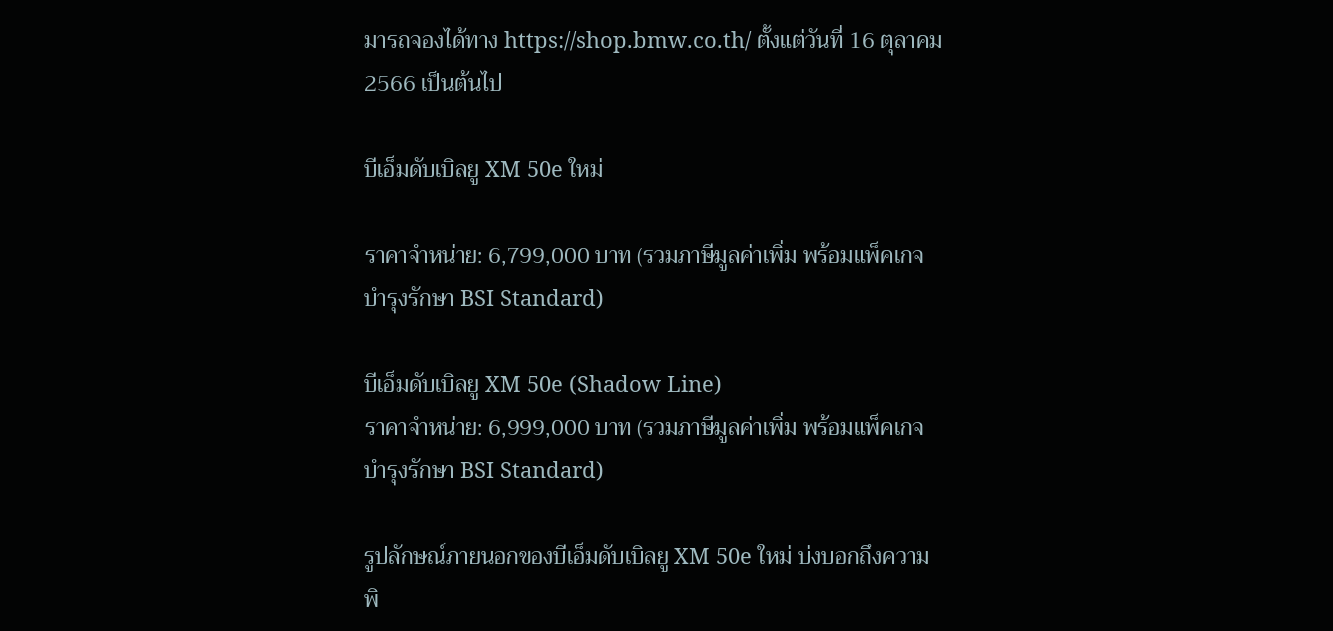มารถจองได้ทาง https://shop.bmw.co.th/ ตั้งแต่วันที่ 16 ตุลาคม 2566 เป็นต้นไป

บีเอ็มดับเบิลยู XM 50e ใหม่

ราคาจำหน่าย: 6,799,000 บาท (รวมภาษีมูลค่าเพิ่ม พร้อมแพ็คเกจบำรุงรักษา BSI Standard)

บีเอ็มดับเบิลยู XM 50e (Shadow Line)
ราคาจำหน่าย: 6,999,000 บาท (รวมภาษีมูลค่าเพิ่ม พร้อมแพ็คเกจบำรุงรักษา BSI Standard)

รูปลักษณ์ภายนอกของบีเอ็มดับเบิลยู XM 50e ใหม่ บ่งบอกถึงความพิ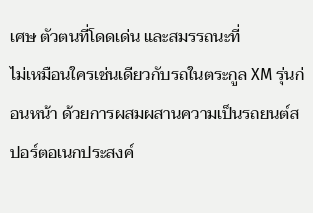เศษ ตัวตนที่โดดเด่น และสมรรถนะที่
ไม่เหมือนใครเช่นเดียวกับรถในตระกูล XM รุ่นก่อนหน้า ด้วยการผสมผสานความเป็นรถยนต์สปอร์ตอเนกประสงค์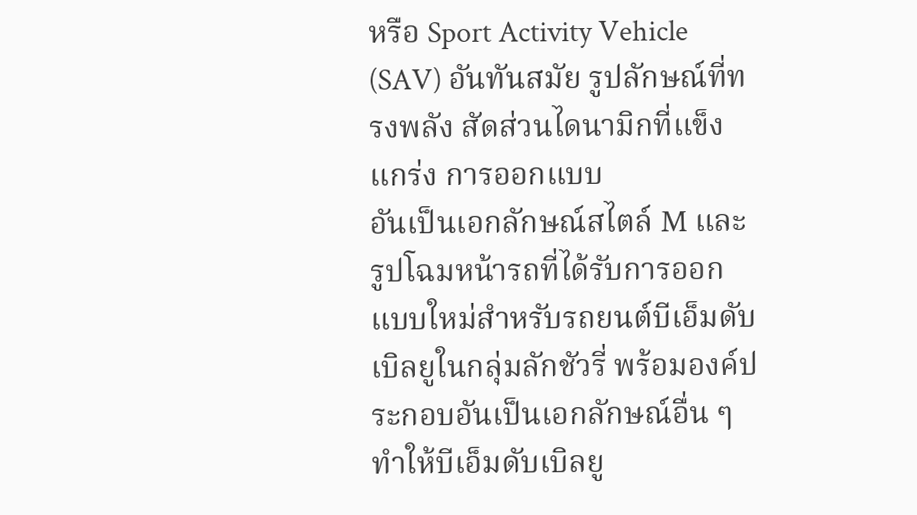หรือ Sport Activity Vehicle (SAV) อันทันสมัย รูปลักษณ์ที่ทรงพลัง สัดส่วนไดนามิกที่แข็งแกร่ง การออกแบบ
อันเป็นเอกลักษณ์สไตล์ M และรูปโฉมหน้ารถที่ได้รับการออกแบบใหม่สำหรับรถยนต์บีเอ็มดับเบิลยูในกลุ่มลักชัวรี่ พร้อมองค์ประกอบอันเป็นเอกลักษณ์อื่น ๆ ทำให้บีเอ็มดับเบิลยู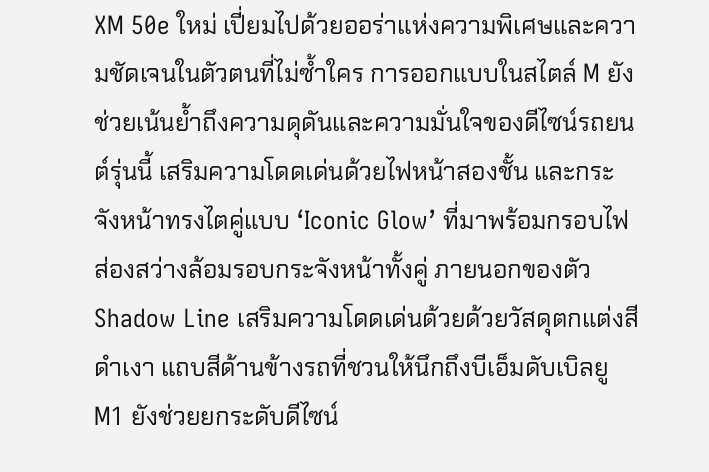XM 50e ใหม่ เปี่ยมไปด้วยออร่าแห่งความพิเศษและความชัดเจนในตัวตนที่ไม่ซ้ำใคร การออกแบบในสไตล์ M ยังช่วยเน้นย้ำถึงความดุดันและความมั่นใจของดีไซน์รถยนต์รุ่นนี้ เสริมความโดดเด่นด้วยไฟหน้าสองชั้น และกระจังหน้าทรงไตคู่แบบ ‘Iconic Glow’ ที่มาพร้อมกรอบไฟส่องสว่างล้อมรอบกระจังหน้าทั้งคู่ ภายนอกของตัว Shadow Line เสริมความโดดเด่นด้วยด้วยวัสดุตกแต่งสีดำเงา แถบสีด้านข้างรถที่ชวนให้นึกถึงบีเอ็มดับเบิลยู M1 ยังช่วยยกระดับดีไซน์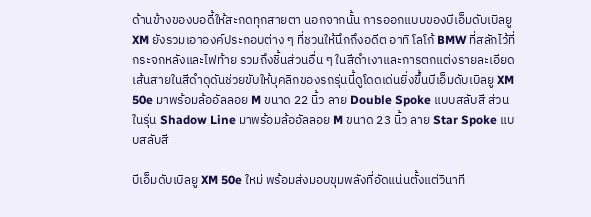ด้านข้างของบอดี้ให้สะกดทุกสายตา นอกจากนั้น การออกแบบของบีเอ็มดับเบิลยู XM ยังรวมเอาองค์ประกอบต่าง ๆ ที่ชวนให้นึกถึงอดีต อาทิ โลโก้ BMW ที่สลักไว้ที่กระจกหลังและไฟท้าย รวมถึงชิ้นส่วนอื่น ๆ ในสีดำเงาและการตกแต่งรายละเอียดเส้นสายในสีดำดุดันช่วยขับให้บุคลิกของรถรุ่นนี้ดูโดดเด่นยิ่งขึ้นบีเอ็มดับเบิลยู XM 50e มาพร้อมล้ออัลลอย M ขนาด 22 นิ้ว ลาย Double Spoke แบบสลับสี ส่วนในรุ่น Shadow Line มาพร้อมล้ออัลลอย M ขนาด 23 นิ้ว ลาย Star Spoke แบบสลับสี

บีเอ็มดับเบิลยู XM 50e ใหม่ พร้อมส่งมอบขุมพลังที่อัดแน่นตั้งแต่วินาที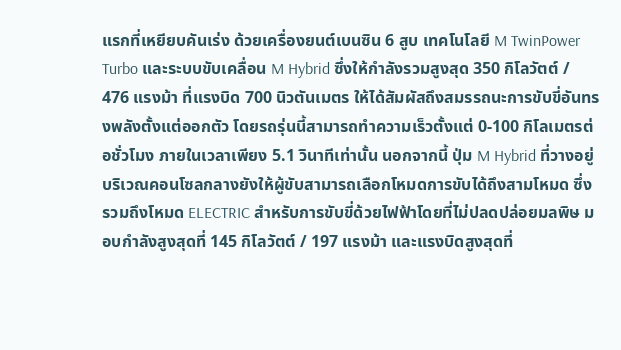แรกที่เหยียบคันเร่ง ด้วยเครื่องยนต์เบนซิน 6 สูบ เทคโนโลยี M TwinPower Turbo และระบบขับเคลื่อน M Hybrid ซึ่งให้กําลังรวมสูงสุด 350 กิโลวัตต์ / 476 แรงม้า ที่แรงบิด 700 นิวตันเมตร ให้ได้สัมผัสถึงสมรรถนะการขับขี่อันทรงพลังตั้งแต่ออกตัว โดยรถรุ่นนี้สามารถทำความเร็วตั้งแต่ 0-100 กิโลเมตรต่อชั่วโมง ภายในเวลาเพียง 5.1 วินาทีเท่านั้น นอกจากนี้ ปุ่ม M Hybrid ที่วางอยู่บริเวณคอนโซลกลางยังให้ผู้ขับสามารถเลือกโหมดการขับได้ถึงสามโหมด ซึ่งรวมถึงโหมด ELECTRIC สำหรับการขับขี่ด้วยไฟฟ้าโดยที่ไม่ปลดปล่อยมลพิษ มอบกำลังสูงสุดที่ 145 กิโลวัตต์ / 197 แรงม้า และแรงบิดสูงสุดที่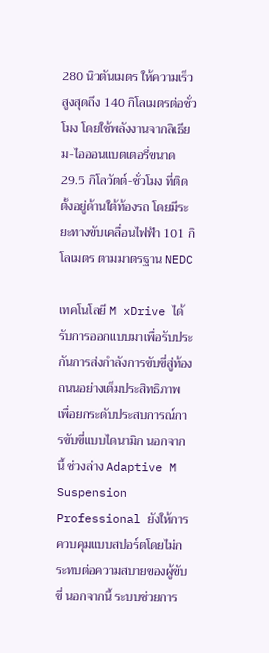280 นิวตันเมตร ให้ความเร็วสูงสุดถึง 140 กิโลเมตรต่อชั่วโมง โดยใช้พลังงานจากลิเธียม-ไอออนแบตเตอรี่ขนาด 29.5 กิโลวัตต์-ชั่วโมง ที่ติดตั้งอยู่ด้านใต้ท้องรถ โดยมีระยะทางขับเคลื่อนไฟฟ้า 101 กิโลเมตร ตามมาตรฐาน NEDC

เทคโนโลยี M xDrive ได้รับการออกแบบมาเพื่อรับประกันการส่งกำลังการขับขี่สู่ท้องถนนอย่างเต็มประสิทธิภาพ
เพื่อยกระดับประสบการณ์การขับขี่แบบไดนามิก นอกจากนี้ ช่วงล่าง Adaptive M Suspension Professional ยังให้การควบคุมแบบสปอร์ตโดยไม่กระทบต่อความสบายของผู้ขับขี่ นอกจากนี้ ระบบช่วยการ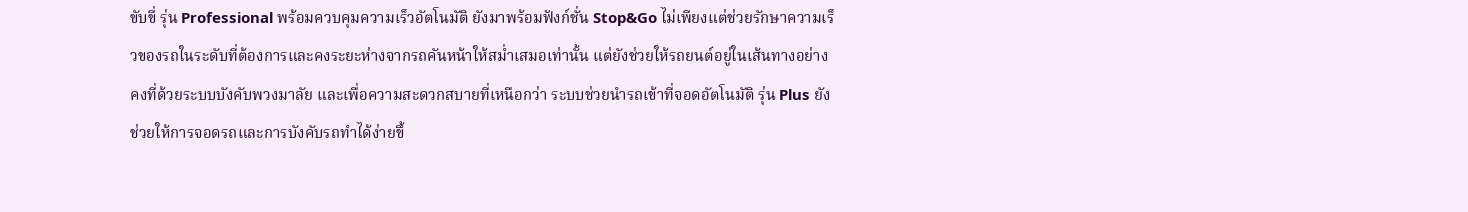ขับขี่ รุ่น Professional พร้อมควบคุมความเร็วอัตโนมัติ ยังมาพร้อมฟังก์ชั่น Stop&Go ไม่เพียงแต่ช่วยรักษาความเร็วของรถในระดับที่ต้องการและคงระยะห่างจากรถคันหน้าให้สม่ำเสมอเท่านั้น แต่ยังช่วยให้รถยนต์อยู่ในเส้นทางอย่างคงที่ด้วยระบบบังคับพวงมาลัย และเพื่อความสะดวกสบายที่เหนือกว่า ระบบช่วยนำรถเข้าที่จอดอัตโนมัติ รุ่น Plus ยังช่วยให้การจอดรถและการบังคับรถทำได้ง่ายขึ้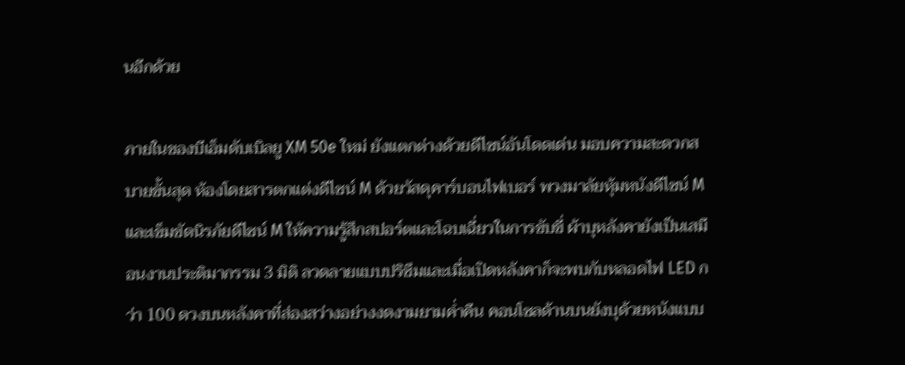นอีกด้วย

ภายในของบีเอ็มดับเบิลยู XM 50e ใหม่ ยังแตกต่างด้วยดีไซน์อันโดดเด่น มอบความสะดวกสบายขั้นสุด ห้องโดยสารตกแต่งดีไซน์ M ด้วยวัสดุคาร์บอนไฟเบอร์ พวงมาลัยหุ้มหนังดีไซน์ M และเข็มขัดนิรภัยดีไซน์ M ให้ความรู้สึกสปอร์ตและโฉบเฉี่ยวในการขับขี่ ผ้าบุหลังคายังเป็นเสมือนงานประติมากรรม 3 มิติ ลวดลายแบบปริซึมและเมื่อเปิดหลังคาก็จะพบกับหลอดไฟ LED กว่า 100 ดวงบนหลังคาที่ส่องสว่างอย่างงดงามยามค่ำคืน คอนโซลด้านบนยังบุด้วยหนังแบบ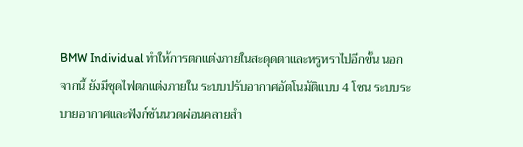BMW Individual ทำให้การตกแต่งภายในสะดุดตาและหรูหราไปอีกขั้น นอกจากนี้ ยังมีชุดไฟตกแต่งภายใน ระบบปรับอากาศอัตโนมัติแบบ 4 โซน ระบบระบายอากาศและฟังก์ชันนวดผ่อนคลายสํา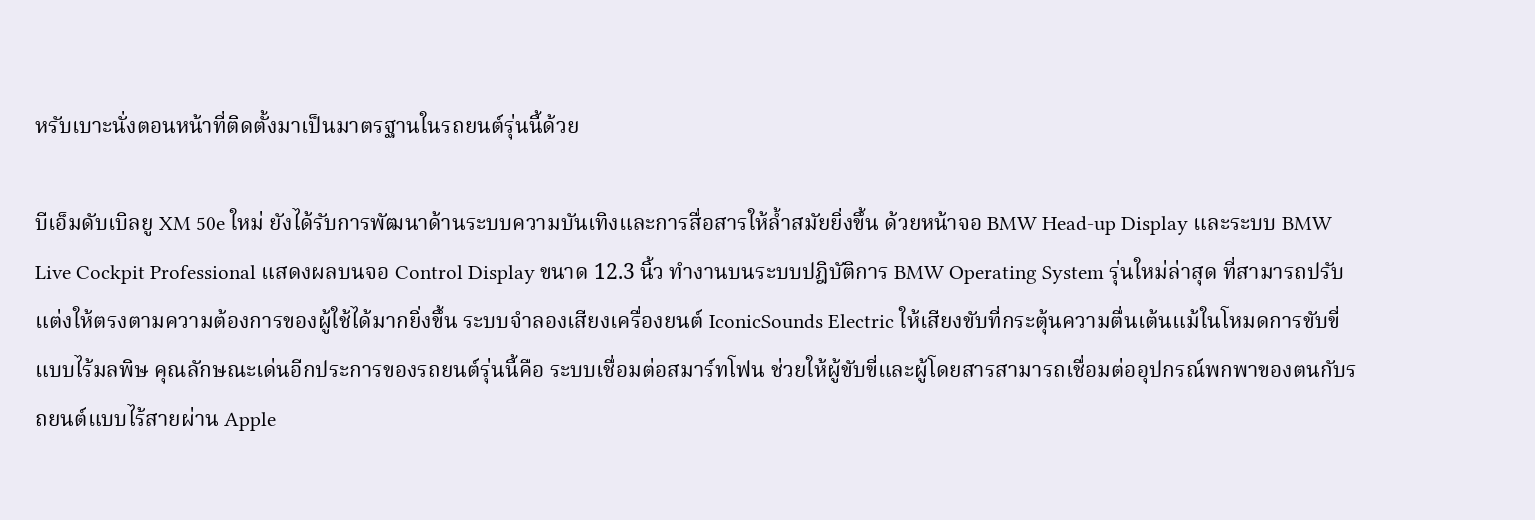หรับเบาะนั่งตอนหน้าที่ติดตั้งมาเป็นมาตรฐานในรถยนต์รุ่นนี้ด้วย

บีเอ็มดับเบิลยู XM 50e ใหม่ ยังได้รับการพัฒนาด้านระบบความบันเทิงและการสื่อสารให้ล้ำสมัยยิ่งขึ้น ด้วยหน้าจอ BMW Head-up Display และระบบ BMW Live Cockpit Professional แสดงผลบนจอ Control Display ขนาด 12.3 นิ้ว ทำงานบนระบบปฎิบัติการ BMW Operating System รุ่นใหม่ล่าสุด ที่สามารถปรับแต่งให้ตรงตามความต้องการของผู้ใช้ได้มากยิ่งขึ้น ระบบจำลองเสียงเครื่องยนต์ IconicSounds Electric ให้เสียงขับที่กระตุ้นความตื่นเต้นแม้ในโหมดการขับขี่แบบไร้มลพิษ คุณลักษณะเด่นอีกประการของรถยนต์รุ่นนี้คือ ระบบเชื่อมต่อสมาร์ทโฟน ช่วยให้ผู้ขับขี่และผู้โดยสารสามารถเชื่อมต่ออุปกรณ์พกพาของตนกับรถยนต์แบบไร้สายผ่าน Apple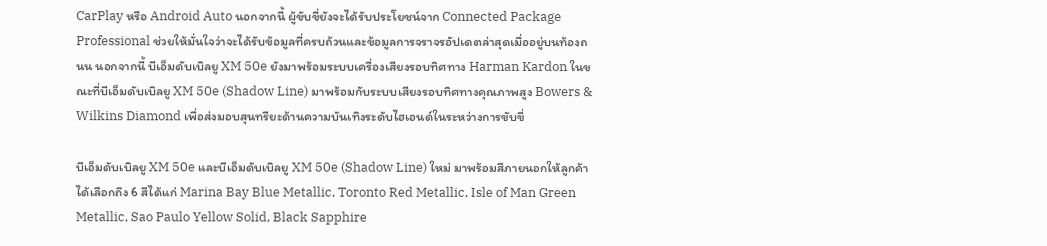CarPlay หรือ Android Auto นอกจากนี้ ผู้ขับขี่ยังจะได้รับประโยชน์จาก Connected Package Professional ช่วยให้มั่นใจว่าจะได้รับข้อมูลที่ครบถ้วนและข้อมูลการจราจรอัปเดตล่าสุดเมื่ออยู่บนท้องถนน นอกจากนี้ บีเอ็มดับเบิลยู XM 50e ยังมาพร้อมระบบเครื่องเสียงรอบทิศทาง Harman Kardon ในขณะที่บีเอ็มดับเบิลยู XM 50e (Shadow Line) มาพร้อมกับระบบเสียงรอบทิศทางคุณภาพสูง Bowers & Wilkins Diamond เพื่อส่งมอบสุนทรียะด้านความบันเทิงระดับไฮเอนด์ในระหว่างการขับขี่

บีเอ็มดับเบิลยู XM 50e และบีเอ็มดับเบิลยู XM 50e (Shadow Line) ใหม่ มาพร้อมสีภายนอกให้ลูกค้าได้เลือกถึง 6 สีได้แก่ Marina Bay Blue Metallic, Toronto Red Metallic, Isle of Man Green Metallic, Sao Paulo Yellow Solid, Black Sapphire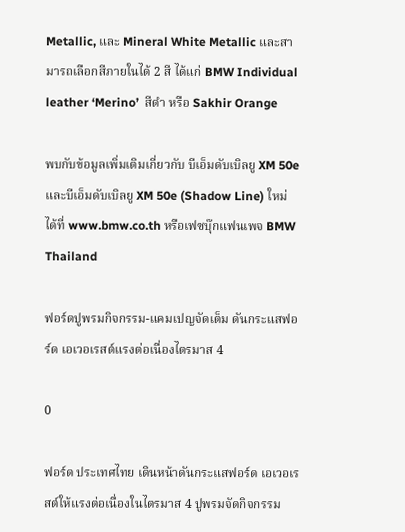Metallic, และ Mineral White Metallic และสามารถเลือกสีภายในได้ 2 สี ได้แก่ BMW Individual leather ‘Merino’  สีดำ หรือ Sakhir Orange

พบกับข้อมูลเพิ่มเติมเกี่ยวกับ บีเอ็มดับเบิลยู XM 50e และบีเอ็มดับเบิลยู XM 50e (Shadow Line) ใหม่ ได้ที่ www.bmw.co.th หรือเฟซบุ๊กแฟนเพจ BMW Thailand

ฟอร์ดปูพรมกิจกรรม-แคมเปญจัดเต็ม ดันกระแสฟอร์ด เอเวอเรสต์แรงต่อเนื่องไตรมาส 4

0

ฟอร์ด ประเทศไทย เดินหน้าดันกระแสฟอร์ด เอเวอเรสต์ให้แรงต่อเนื่องในไตรมาส 4 ปูพรมจัดกิจกรรม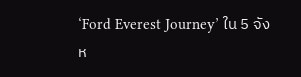‘Ford Everest Journey’ ใน 5 จังห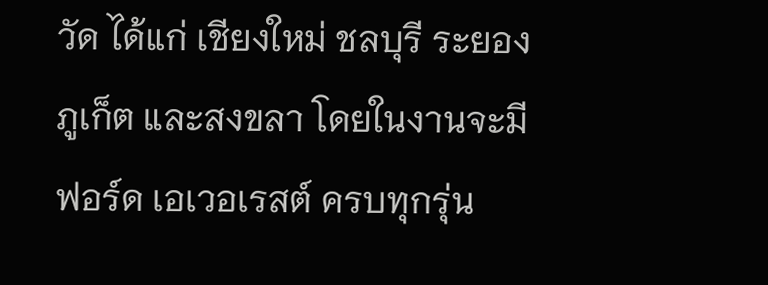วัด ได้แก่ เชียงใหม่ ชลบุรี ระยอง ภูเก็ต และสงขลา โดยในงานจะมีฟอร์ด เอเวอเรสต์ ครบทุกรุ่น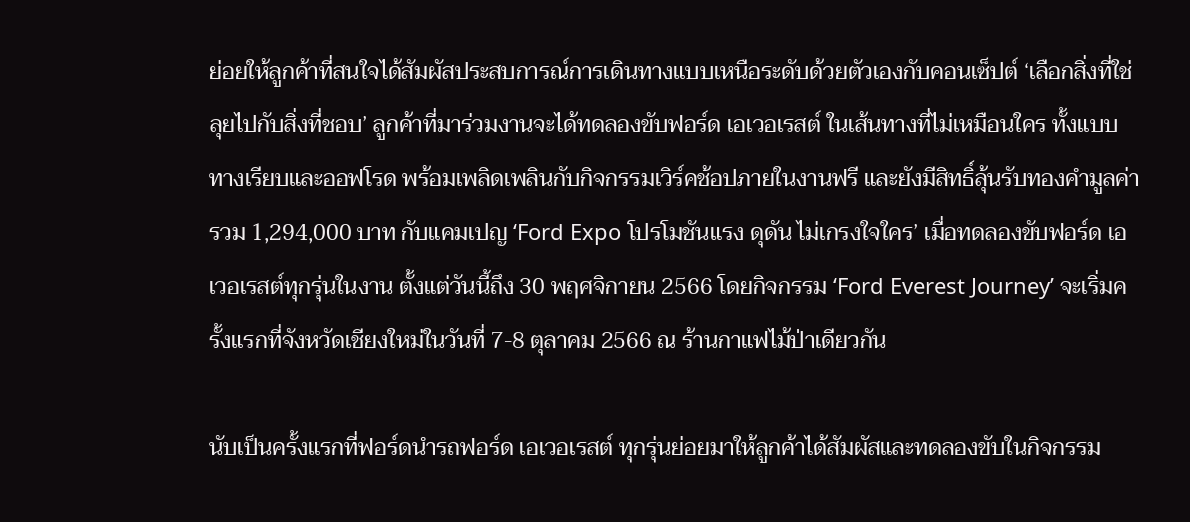ย่อยให้ลูกค้าที่สนใจได้สัมผัสประสบการณ์การเดินทางแบบเหนือระดับด้วยตัวเองกับคอนเซ็ปต์ ‘เลือกสิ่งที่ใช่ ลุยไปกับสิ่งที่ชอบ’ ลูกค้าที่มาร่วมงานจะได้ทดลองขับฟอร์ด เอเวอเรสต์ ในเส้นทางที่ไม่เหมือนใคร ทั้งแบบทางเรียบและออฟโรด พร้อมเพลิดเพลินกับกิจกรรมเวิร์คช้อปภายในงานฟรี และยังมีสิทธิ์ลุ้นรับทองคำมูลค่ารวม 1,294,000 บาท กับแคมเปญ ‘Ford Expo โปรโมชันแรง ดุดัน ไม่เกรงใจใคร’ เมื่อทดลองขับฟอร์ด เอเวอเรสต์ทุกรุ่นในงาน ตั้งแต่วันนี้ถึง 30 พฤศจิกายน 2566 โดยกิจกรรม ‘Ford Everest Journey’ จะเริ่มครั้งแรกที่จังหวัดเชียงใหม่ในวันที่ 7-8 ตุลาคม 2566 ณ ร้านกาแฟไม้ป่าเดียวกัน

นับเป็นครั้งแรกที่ฟอร์ดนำรถฟอร์ด เอเวอเรสต์ ทุกรุ่นย่อยมาให้ลูกค้าได้สัมผัสและทดลองขับในกิจกรรม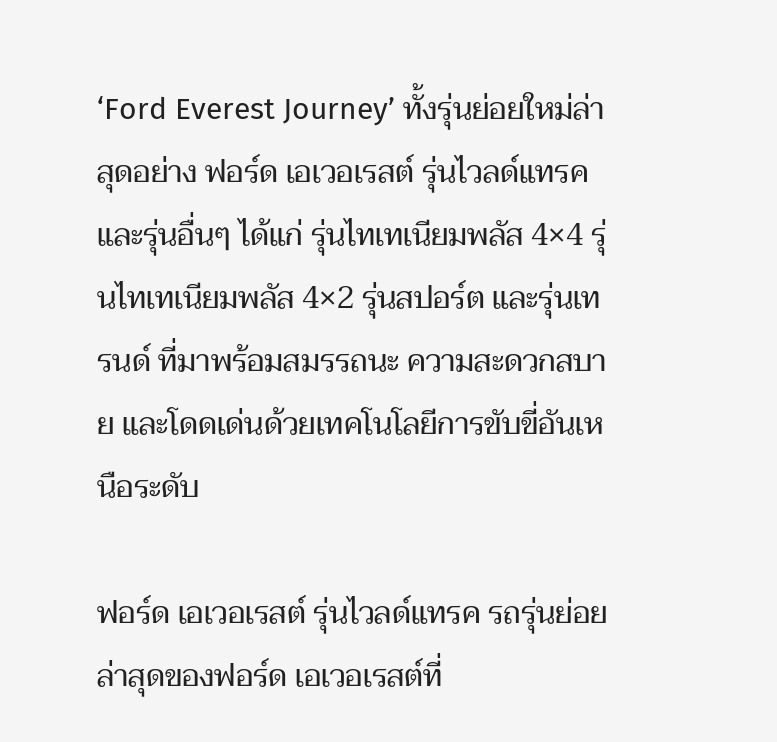‘Ford Everest Journey’ ทั้งรุ่นย่อยใหม่ล่าสุดอย่าง ฟอร์ด เอเวอเรสต์ รุ่นไวลด์แทรค และรุ่นอื่นๆ ได้แก่ รุ่นไทเทเนียมพลัส 4×4 รุ่นไทเทเนียมพลัส 4×2 รุ่นสปอร์ต และรุ่นเทรนด์ ที่มาพร้อมสมรรถนะ ความสะดวกสบาย และโดดเด่นด้วยเทคโนโลยีการขับขี่อันเหนือระดับ

ฟอร์ด เอเวอเรสต์ รุ่นไวลด์แทรค รถรุ่นย่อยล่าสุดของฟอร์ด เอเวอเรสต์ที่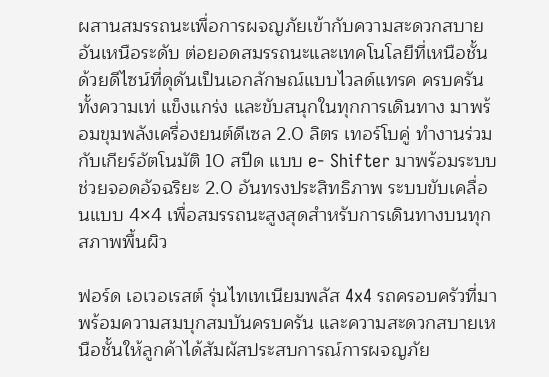ผสานสมรรถนะเพื่อการผจญภัยเข้ากับความสะดวกสบายอันเหนือระดับ ต่อยอดสมรรถนะและเทคโนโลยีที่เหนือชั้นด้วยดีไซน์ที่ดุดันเป็นเอกลักษณ์แบบไวลด์แทรค ครบครันทั้งความเท่ แข็งแกร่ง และขับสนุกในทุกการเดินทาง มาพร้อมขุมพลังเครื่องยนต์ดีเซล 2.0 ลิตร เทอร์โบคู่ ทำงานร่วมกับเกียร์อัตโนมัติ 10 สปีด แบบ e- Shifter มาพร้อมระบบช่วยจอดอัจฉริยะ 2.0 อันทรงประสิทธิภาพ ระบบขับเคลื่อนแบบ 4×4 เพื่อสมรรถนะสูงสุดสำหรับการเดินทางบนทุกสภาพพื้นผิว

ฟอร์ด เอเวอเรสต์ รุ่นไทเทเนียมพลัส 4x4 รถครอบครัวที่มาพร้อมความสมบุกสมบันครบครัน และความสะดวกสบายเหนือชั้นให้ลูกค้าได้สัมผัสประสบการณ์การผจญภัย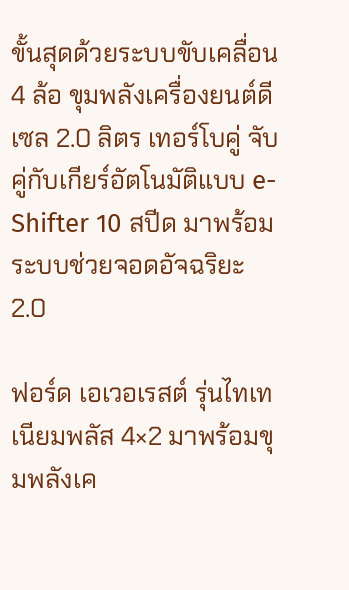ขั้นสุดด้วยระบบขับเคลื่อน 4 ล้อ ขุมพลังเครื่องยนต์ดีเซล 2.0 ลิตร เทอร์โบคู่ จับคู่กับเกียร์อัตโนมัติแบบ e-Shifter 10 สปีด มาพร้อมระบบช่วยจอดอัจฉริยะ 2.0

ฟอร์ด เอเวอเรสต์ รุ่นไทเทเนียมพลัส 4×2 มาพร้อมขุมพลังเค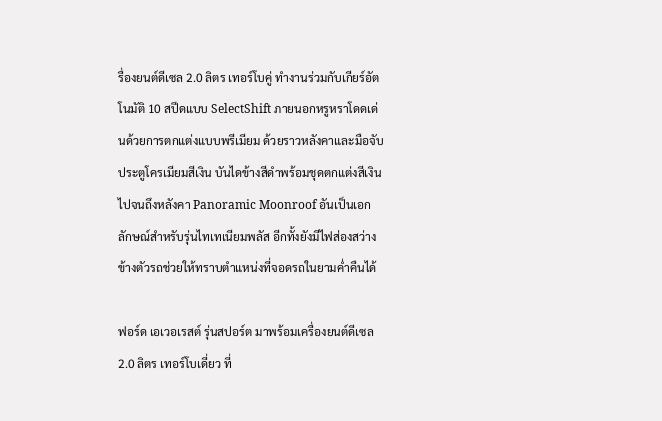รื่องยนต์ดีเซล 2.0 ลิตร เทอร์โบคู่ ทำงานร่วมกับเกียร์อัตโนมัติ 10 สปีดแบบ SelectShift ภายนอกหรูหราโดดเด่นด้วยการตกแต่งแบบพรีเมียม ด้วยราวหลังคาและมือจับประตูโครเมียมสีเงิน บันไดข้างสีดำพร้อมชุดตกแต่งสีเงิน ไปจนถึงหลังคา Panoramic Moonroof อันเป็นเอกลักษณ์สำหรับรุ่นไทเทเนียมพลัส อีกทั้งยังมีไฟส่องสว่างข้างตัวรถช่วยให้ทราบตำแหน่งที่จอดรถในยามค่ำคืนได้

ฟอร์ด เอเวอเรสต์ รุ่นสปอร์ต มาพร้อมเครื่องยนต์ดีเซล 2.0 ลิตร เทอร์โบเดี่ยว ที่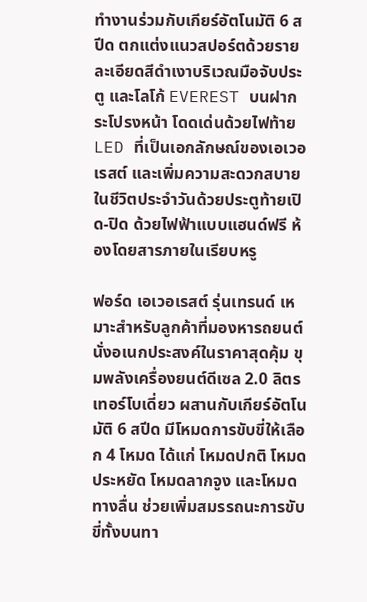ทำงานร่วมกับเกียร์อัตโนมัติ 6 สปีด ตกแต่งแนวสปอร์ตด้วยรายละเอียดสีดำเงาบริเวณมือจับประตู และโลโก้ EVEREST บนฝากระโปรงหน้า โดดเด่นด้วยไฟท้าย LED ที่เป็นเอกลักษณ์ของเอเวอเรสต์ และเพิ่มความสะดวกสบายในชีวิตประจำวันด้วยประตูท้ายเปิด-ปิด ด้วยไฟฟ้าแบบแฮนด์ฟรี ห้องโดยสารภายในเรียบหรู

ฟอร์ด เอเวอเรสต์ รุ่นเทรนด์ เหมาะสำหรับลูกค้าที่มองหารถยนต์นั่งอเนกประสงค์ในราคาสุดคุ้ม ขุมพลังเครื่องยนต์ดีเซล 2.0 ลิตร เทอร์โบเดี่ยว ผสานกับเกียร์อัตโนมัติ 6 สปีด มีโหมดการขับขี่ให้เลือก 4 โหมด ได้แก่ โหมดปกติ โหมดประหยัด โหมดลากจูง และโหมดทางลื่น ช่วยเพิ่มสมรรถนะการขับขี่ทั้งบนทา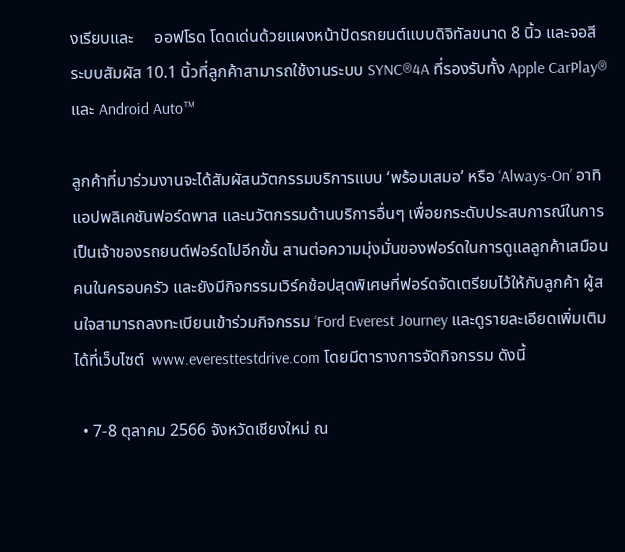งเรียบและ     ออฟโรด โดดเด่นด้วยแผงหน้าปัดรถยนต์แบบดิจิทัลขนาด 8 นิ้ว และจอสีระบบสัมผัส 10.1 นิ้วที่ลูกค้าสามารถใช้งานระบบ SYNC®4A ที่รองรับทั้ง Apple CarPlay® และ Android Auto™

ลูกค้าที่มาร่วมงานจะได้สัมผัสนวัตกรรมบริการแบบ ‘พร้อมเสมอ’ หรือ ‘Always-On’ อาทิ แอปพลิเคชันฟอร์ดพาส และนวัตกรรมด้านบริการอื่นๆ เพื่อยกระดับประสบการณ์ในการเป็นเจ้าของรถยนต์ฟอร์ดไปอีกขั้น สานต่อความมุ่งมั่นของฟอร์ดในการดูแลลูกค้าเสมือนคนในครอบครัว และยังมีกิจกรรมเวิร์คช้อปสุดพิเศษที่ฟอร์ดจัดเตรียมไว้ให้กับลูกค้า ผู้สนใจสามารถลงทะเบียนเข้าร่วมกิจกรรม ‘Ford Everest Journey และดูรายละเอียดเพิ่มเติมได้ที่เว็บไซต์  www.everesttestdrive.com โดยมีตารางการจัดกิจกรรม ดังนี้

  • 7-8 ตุลาคม 2566 จังหวัดเชียงใหม่ ณ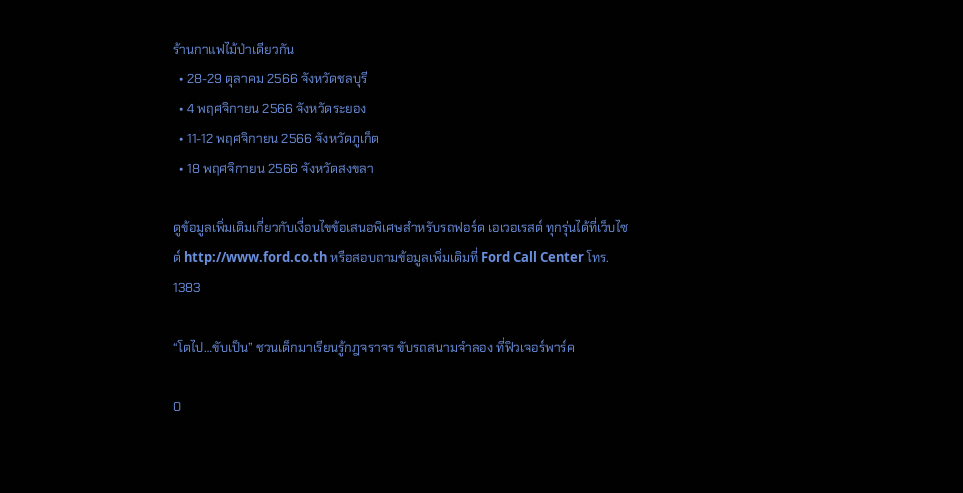ร้านกาแฟไม้ป่าเดียวกัน
  • 28-29 ตุลาคม 2566 จังหวัดชลบุรี
  • 4 พฤศจิกายน 2566 จังหวัดระยอง
  • 11-12 พฤศจิกายน 2566 จังหวัดภูเก็ต
  • 18 พฤศจิกายน 2566 จังหวัดสงขลา

ดูข้อมูลเพิ่มเติมเกี่ยวกับเงื่อนไขข้อเสนอพิเศษสำหรับรถฟอร์ด เอเวอเรสต์ ทุกรุ่นได้ที่เว็บไซต์ http://www.ford.co.th หรือสอบถามข้อมูลเพิ่มเติมที่ Ford Call Center โทร. 1383

“โตไป…ขับเป็น” ชวนเด็กมาเรียนรู้กฎจราจร ขับรถสนามจำลอง ที่ฟิวเจอร์พาร์ค

0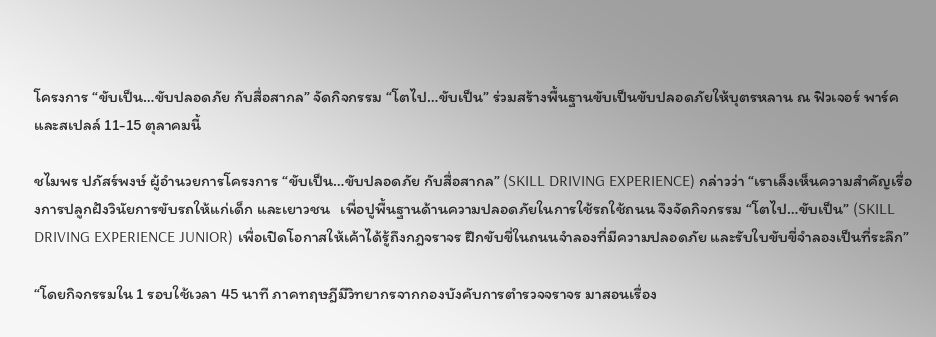โครงการ “ขับเป็น…ขับปลอดภัย กับสื่อสากล” จัดกิจกรรม “โตไป…ขับเป็น” ร่วมสร้างพื้นฐานขับเป็นขับปลอดภัยให้บุตรหลาน ณ ฟิวเจอร์ พาร์ค และสเปลล์ 11-15 ตุลาคมนี้

ชไมพร ปภัสร์พงษ์ ผู้อำนวยการโครงการ “ขับเป็น…ขับปลอดภัย กับสื่อสากล” (SKILL DRIVING EXPERIENCE) กล่าวว่า “เราเล็งเห็นความสำคัญเรื่องการปลูกฝังวินัยการขับรถให้แก่เด็ก และเยาวชน   เพื่อปูพื้นฐานด้านความปลอดภัยในการใช้รถใช้ถนน จึงจัดกิจกรรม “โตไป…ขับเป็น” (SKILL DRIVING EXPERIENCE JUNIOR) เพื่อเปิดโอกาสให้เค้าได้รู้ถึงกฎจราจร ฝึกขับขี่ในถนนจำลองที่มีความปลอดภัย และรับใบขับขี่จำลองเป็นที่ระลึก”

“โดยกิจกรรมใน 1 รอบใช้เวลา 45 นาที ภาคทฤษฎีมีวิทยากรจากกองบังคับการตำรวจจราจร มาสอนเรื่อง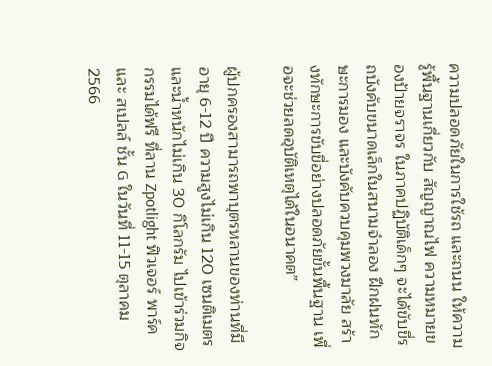ความปลอดภัยในการใช้รถ และถนน ให้ความรู้พื้นฐานเกี่ยวกับ สัญญาณไฟ ความหมายของป้ายจราจร ในภาคปฏิบัติเด็กๆ จะได้ขับขี่รถบังคับขนาดเล็กในสนามจำลอง ฝึกฝนทักษะการมอง และบังคับควบคุมพวงมาลัย สร้างทักษะการขับขี่อย่างปลอดภัยขั้นพื้นฐาน เพื่อจะช่วยลดอุบัติเหตุได้ในอนาคต”

ผู้ปกครองสามารถพาบุตรหลานของท่านที่มีอายุ 6-12 ปี ความสูงไม่เกิน 120 เซนติเมตร และน้ำหนักไม่เกิน 30 กิโลกรัม ไปเข้าร่วมกิจกรรมได้ฟรี ที่ลาน Zpotlight ฟิวเจอร์ พาร์ค และ สเปลล์ ชั้น G ในวันที่ 11-15 ตุลาคม 2566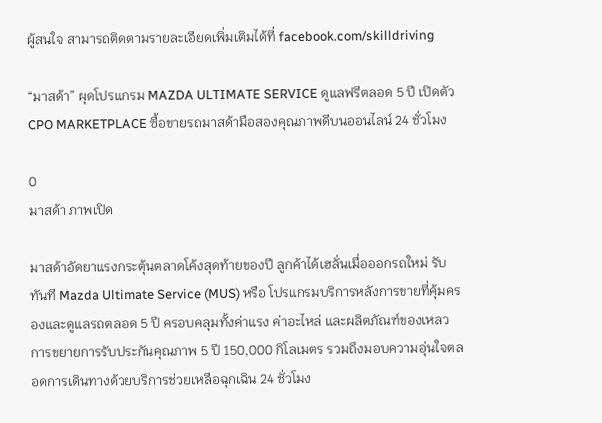ผู้สนใจ สามารถติดตามรายละเอียดเพิ่มเติมได้ที่ facebook.com/skilldriving

“มาสด้า” ผุดโปรแกรม MAZDA ULTIMATE SERVICE ดูแลฟรีตลอด 5 ปี เปิดตัว CPO MARKETPLACE ซื้อขายรถมาสด้ามือสองคุณภาพดีบนออนไลน์ 24 ชั่วโมง

0
มาสด้า ภาพเปิด

มาสด้าอัดยาแรงกระตุ้นตลาดโค้งสุดท้ายของปี ลูกค้าได้เฮลั่นเมื่อออกรถใหม่ รับทันที Mazda Ultimate Service (MUS) หรือ โปรแกรมบริการหลังการขายที่คุ้มครองและดูแลรถตลอด 5 ปี ครอบคลุมทั้งค่าแรง ค่าอะไหล่ และผลิตภัณฑ์ของเหลว การขยายการรับประกันคุณภาพ 5 ปี 150,000 กิโลเมตร รวมถึงมอบความอุ่นใจตลอดการเดินทางด้วยบริการช่วยเหลือฉุกเฉิน 24 ชั่วโมง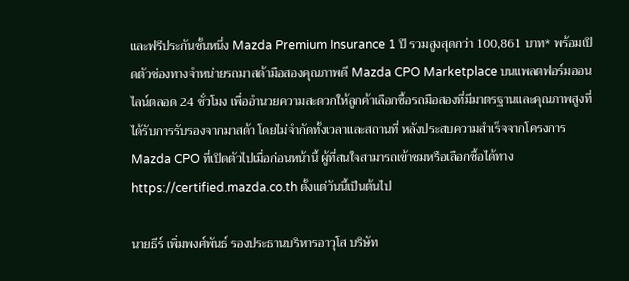และฟรีประกันชั้นหนึ่ง Mazda Premium Insurance 1 ปี รวมสูงสุดกว่า 100,861 บาท* พร้อมเปิดตัวช่องทางจำหน่ายรถมาสด้ามือสองคุณภาพดี Mazda CPO Marketplace บนแพลตฟอร์มออนไลน์ตลอด 24 ชั่วโมง เพื่ออำนวยความสะดวกให้ลูกค้าเลือกซื้อรถมือสองที่มีมาตรฐานและคุณภาพสูงที่ได้รับการรับรองจากมาสด้า โดยไม่จำกัดทั้งเวลาและสถานที่ หลังประสบความสำเร็จจากโครงการ Mazda CPO ที่เปิดตัวไปเมื่อก่อนหน้านี้ ผู้ที่สนใจสามารถเข้าชมหรือเลือกซื้อได้ทาง https://certified.mazda.co.th ตั้งแต่วันนี้เป็นต้นไป

นายธีร์ เพิ่มพงศ์พันธ์ รองประธานบริหารอาวุโส บริษัท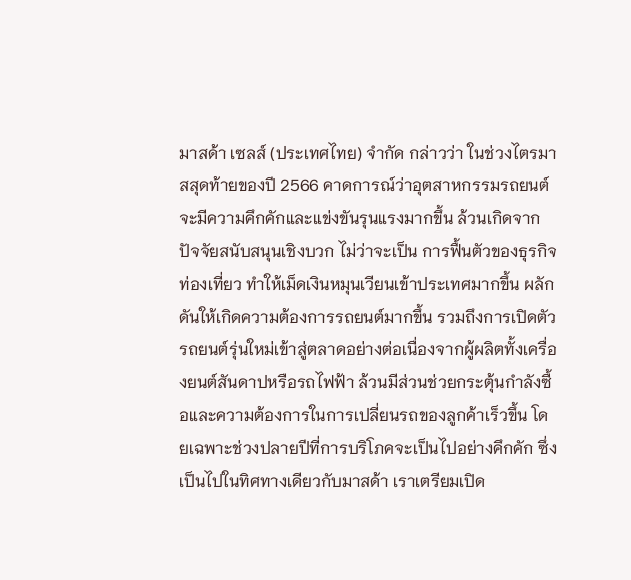มาสด้า เซลส์ (ประเทศไทย) จำกัด กล่าวว่า ในช่วงไตรมาสสุดท้ายของปี 2566 คาดการณ์ว่าอุตสาหกรรมรถยนต์จะมีความคึกคักและแข่งขันรุนแรงมากขึ้น ล้วนเกิดจากปัจจัยสนับสนุนเชิงบวก ไม่ว่าจะเป็น การฟื้นตัวของธุรกิจท่องเที่ยว ทำให้เม็ดเงินหมุนเวียนเข้าประเทศมากขึ้น ผลักดันให้เกิดความต้องการรถยนต์มากขึ้น รวมถึงการเปิดตัวรถยนต์รุ่นใหม่เข้าสู่ตลาดอย่างต่อเนื่องจากผู้ผลิตทั้งเครื่องยนต์สันดาปหรือรถไฟฟ้า ล้วนมีส่วนช่วยกระตุ้นกำลังซื้อและความต้องการในการเปลี่ยนรถของลูกค้าเร็วขึ้น โดยเฉพาะช่วงปลายปีที่การบริโภคจะเป็นไปอย่างคึกคัก ซึ่งเป็นไปในทิศทางเดียวกับมาสด้า เราเตรียมเปิด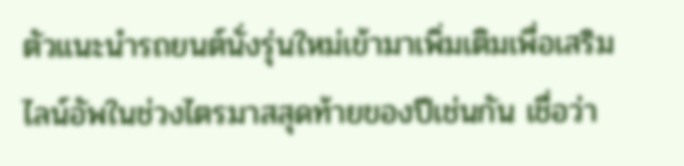ตัวแนะนำรถยนต์นั่งรุ่นใหม่เข้ามาเพิ่มเติมเพื่อเสริมไลน์อัพในช่วงไตรมาสสุดท้ายของปีเช่นกัน เชื่อว่า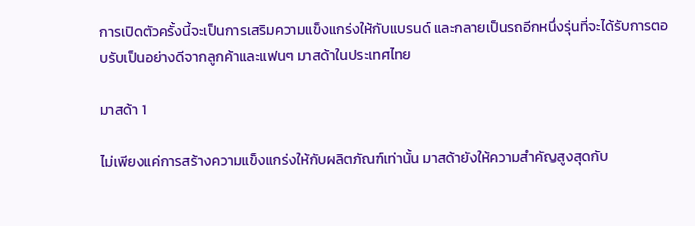การเปิดตัวครั้งนี้จะเป็นการเสริมความแข็งแกร่งให้กับแบรนด์ และกลายเป็นรถอีกหนึ่งรุ่นที่จะได้รับการตอบรับเป็นอย่างดีจากลูกค้าและแฟนๆ มาสด้าในประเทศไทย

มาสด้า 1

ไม่เพียงแค่การสร้างความแข็งแกร่งให้กับผลิตภัณฑ์เท่านั้น มาสด้ายังให้ความสำคัญสูงสุดกับ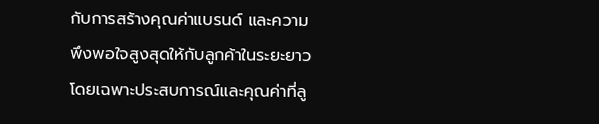กับการสร้างคุณค่าแบรนด์ และความพึงพอใจสูงสุดให้กับลูกค้าในระยะยาว โดยเฉพาะประสบการณ์และคุณค่าที่ลู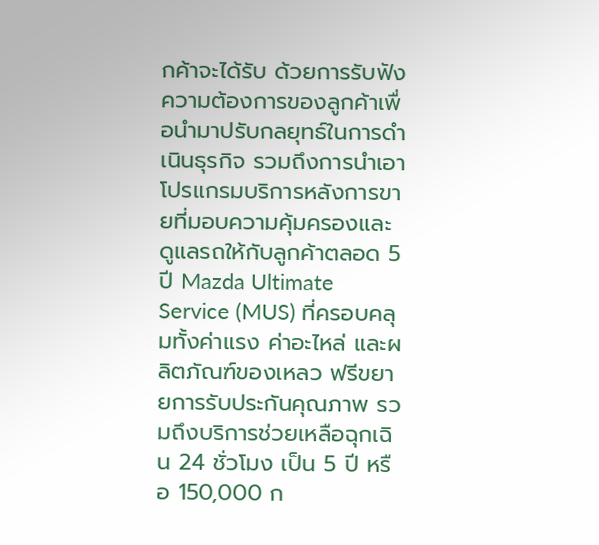กค้าจะได้รับ ด้วยการรับฟังความต้องการของลูกค้าเพื่อนำมาปรับกลยุทธ์ในการดำเนินธุรกิจ รวมถึงการนำเอาโปรแกรมบริการหลังการขายที่มอบความคุ้มครองและดูแลรถให้กับลูกค้าตลอด 5 ปี Mazda Ultimate Service (MUS) ที่ครอบคลุมทั้งค่าแรง ค่าอะไหล่ และผลิตภัณฑ์ของเหลว ฟรีขยายการรับประกันคุณภาพ รวมถึงบริการช่วยเหลือฉุกเฉิน 24 ชั่วโมง เป็น 5 ปี หรือ 150,000 ก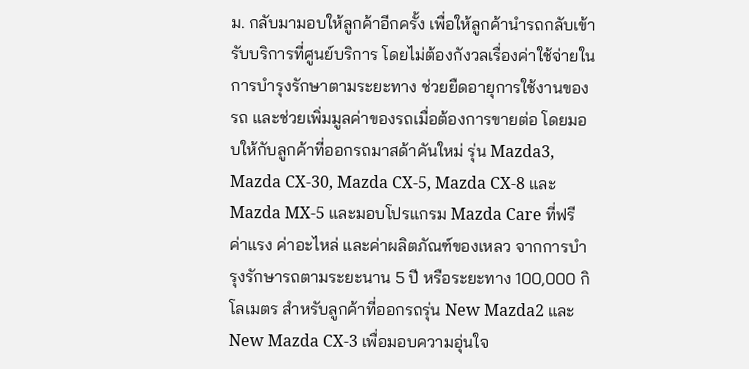ม. กลับมามอบให้ลูกค้าอีกครั้ง เพื่อให้ลูกค้านำรถกลับเข้ารับบริการที่ศูนย์บริการ โดยไม่ต้องกังวลเรื่องค่าใช้จ่ายในการบำรุงรักษาตามระยะทาง ช่วยยืดอายุการใช้งานของรถ และช่วยเพิ่มมูลค่าของรถเมื่อต้องการขายต่อ โดยมอบให้กับลูกค้าที่ออกรถมาสด้าคันใหม่ รุ่น Mazda3, Mazda CX-30, Mazda CX-5, Mazda CX-8 และ Mazda MX-5 และมอบโปรแกรม Mazda Care ที่ฟรีค่าแรง ค่าอะไหล่ และค่าผลิตภัณฑ์ของเหลว จากการบำรุงรักษารถตามระยะนาน 5 ปี หรือระยะทาง 100,000 กิโลเมตร สำหรับลูกค้าที่ออกรถรุ่น New Mazda2 และ New Mazda CX-3 เพื่อมอบความอุ่นใจ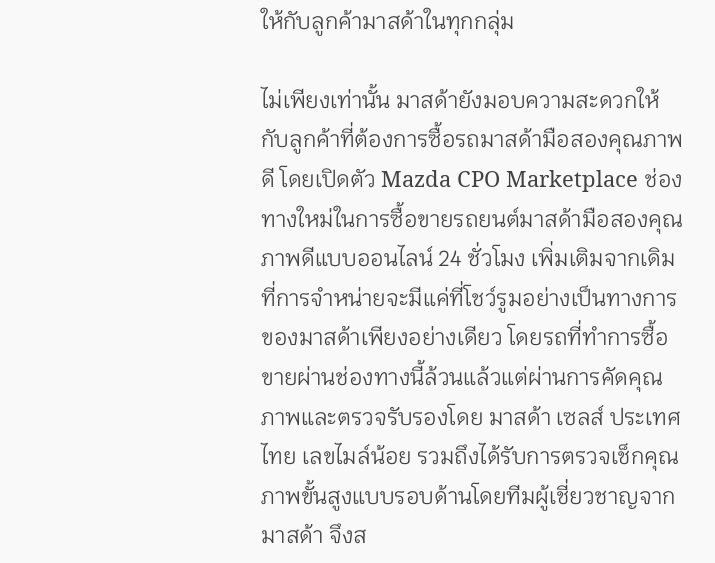ให้กับลูกค้ามาสด้าในทุกกลุ่ม

ไม่เพียงเท่านั้น มาสด้ายังมอบความสะดวกให้กับลูกค้าที่ต้องการซื้อรถมาสด้ามือสองคุณภาพดี โดยเปิดตัว Mazda CPO Marketplace ช่องทางใหม่ในการซื้อขายรถยนต์มาสด้ามือสองคุณภาพดีแบบออนไลน์ 24 ชั่วโมง เพิ่มเติมจากเดิมที่การจำหน่ายจะมีแค่ที่โชว์รูมอย่างเป็นทางการของมาสด้าเพียงอย่างเดียว โดยรถที่ทำการซื้อขายผ่านช่องทางนี้ล้วนแล้วแต่ผ่านการคัดคุณภาพและตรวจรับรองโดย มาสด้า เซลส์ ประเทศไทย เลขไมล์น้อย รวมถึงได้รับการตรวจเช็กคุณภาพขั้นสูงแบบรอบด้านโดยทีมผู้เชี่ยวชาญจากมาสด้า จึงส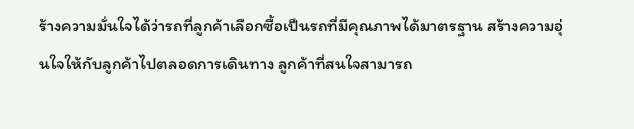ร้างความมั่นใจได้ว่ารถที่ลูกค้าเลือกซื้อเป็นรถที่มีคุณภาพได้มาตรฐาน สร้างความอุ่นใจให้กับลูกค้าไปตลอดการเดินทาง ลูกค้าที่สนใจสามารถ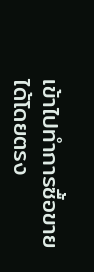เข้าไปทำการซื้อขายได้โดยตรง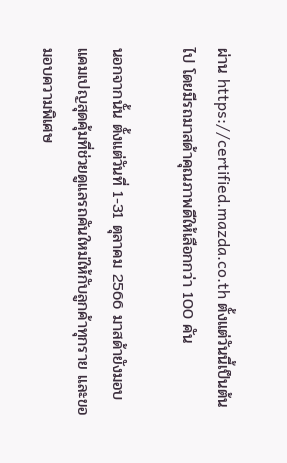ผ่าน https://certified.mazda.co.th ตั้งแต่วันนี้เป็นต้นไป โดยมีรถมาสด้าคุณภาพดีให้เลือกกว่า 100 คัน

นอกจากนั้น ตั้งแต่วันที่ 1-31 ตุลาคม 2566 มาสด้ายังมอบแคมเปญสุดคุ้มที่ช่วยดูแลรถคันใหม่ให้กับลูกค้าทุกราย และขอมอบความพิเศษ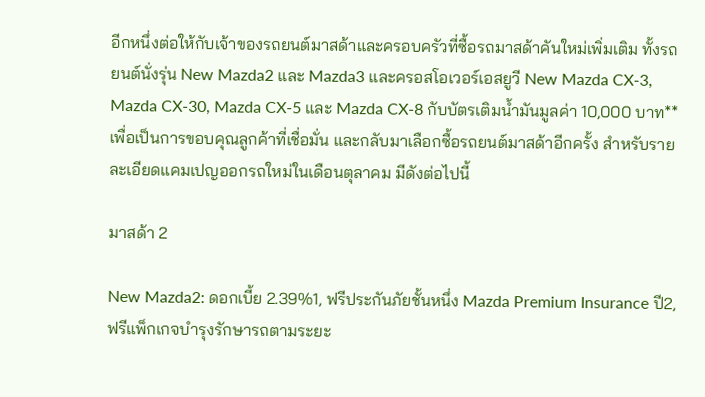อีกหนึ่งต่อให้กับเจ้าของรถยนต์มาสด้าและครอบครัวที่ซื้อรถมาสด้าคันใหม่เพิ่มเติม ทั้งรถยนต์นั่งรุ่น New Mazda2 และ Mazda3 และครอสโอเวอร์เอสยูวี New Mazda CX-3, Mazda CX-30, Mazda CX-5 และ Mazda CX-8 กับบัตรเติมน้ำมันมูลค่า 10,000 บาท** เพื่อเป็นการขอบคุณลูกค้าที่เชื่อมั่น และกลับมาเลือกซื้อรถยนต์มาสด้าอีกครั้ง สำหรับรายละเอียดแคมเปญออกรถใหม่ในเดือนตุลาคม มีดังต่อไปนี้

มาสด้า 2

New Mazda2: ดอกเบี้ย 2.39%1, ฟรีประกันภัยชั้นหนึ่ง Mazda Premium Insurance ปี2, ฟรีแพ็กเกจบำรุงรักษารถตามระยะ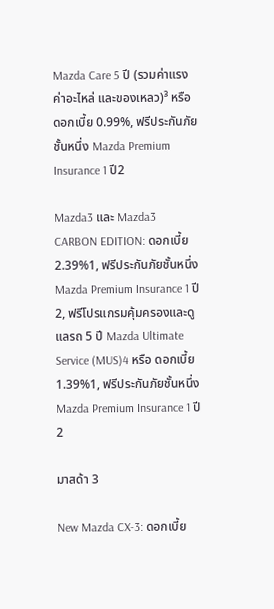Mazda Care 5 ปี (รวมค่าแรง ค่าอะไหล่ และของเหลว)³ หรือ ดอกเบี้ย 0.99%, ฟรีประกันภัยชั้นหนึ่ง Mazda Premium Insurance 1 ปี2

Mazda3 และ Mazda3 CARBON EDITION: ดอกเบี้ย 2.39%1, ฟรีประกันภัยชั้นหนึ่ง Mazda Premium Insurance 1 ปี2, ฟรีโปรแกรมคุ้มครองและดูแลรถ 5 ปี Mazda Ultimate Service (MUS)4 หรือ ดอกเบี้ย 1.39%1, ฟรีประกันภัยชั้นหนึ่ง Mazda Premium Insurance 1 ปี2

มาสด้า 3

New Mazda CX-3: ดอกเบี้ย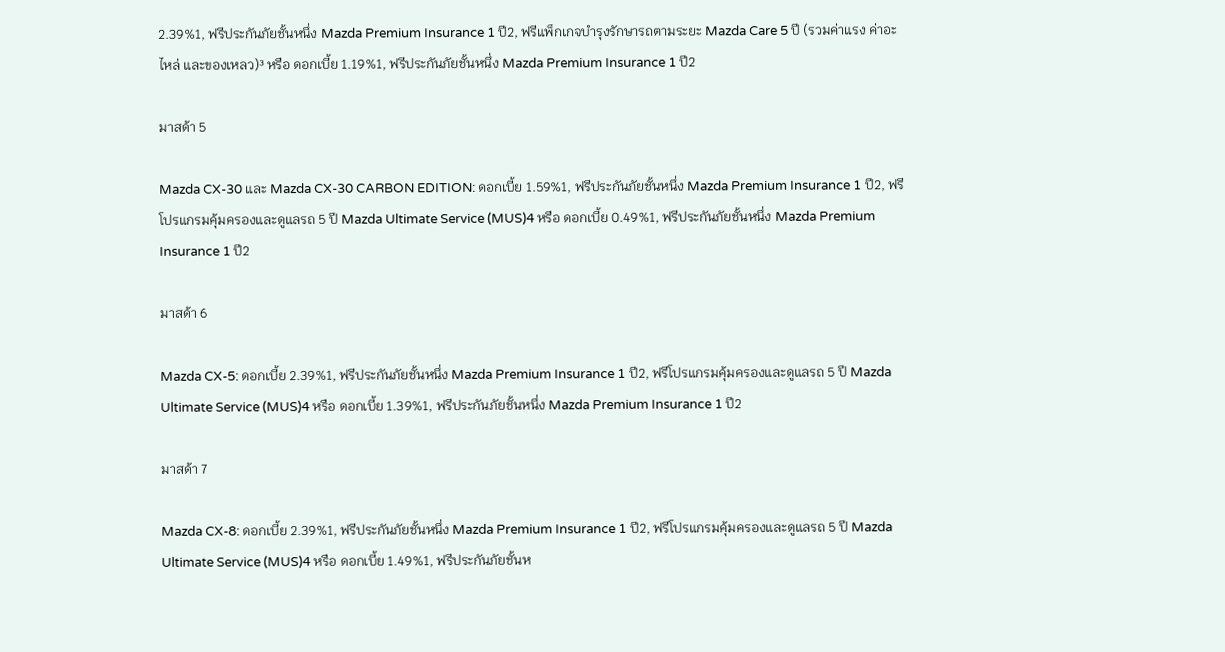2.39%1, ฟรีประกันภัยชั้นหนึ่ง Mazda Premium Insurance 1 ปี2, ฟรีแพ็กเกจบำรุงรักษารถตามระยะ Mazda Care 5 ปี (รวมค่าแรง ค่าอะไหล่ และของเหลว)³ หรือ ดอกเบี้ย 1.19%1, ฟรีประกันภัยชั้นหนึ่ง Mazda Premium Insurance 1 ปี2

มาสด้า 5

Mazda CX-30 และ Mazda CX-30 CARBON EDITION: ดอกเบี้ย 1.59%1, ฟรีประกันภัยชั้นหนึ่ง Mazda Premium Insurance 1 ปี2, ฟรีโปรแกรมคุ้มครองและดูแลรถ 5 ปี Mazda Ultimate Service (MUS)4 หรือ ดอกเบี้ย 0.49%1, ฟรีประกันภัยชั้นหนึ่ง Mazda Premium Insurance 1 ปี2

มาสด้า 6

Mazda CX-5: ดอกเบี้ย 2.39%1, ฟรีประกันภัยชั้นหนึ่ง Mazda Premium Insurance 1 ปี2, ฟรีโปรแกรมคุ้มครองและดูแลรถ 5 ปี Mazda Ultimate Service (MUS)4 หรือ ดอกเบี้ย 1.39%1, ฟรีประกันภัยชั้นหนึ่ง Mazda Premium Insurance 1 ปี2

มาสด้า 7

Mazda CX-8: ดอกเบี้ย 2.39%1, ฟรีประกันภัยชั้นหนึ่ง Mazda Premium Insurance 1 ปี2, ฟรีโปรแกรมคุ้มครองและดูแลรถ 5 ปี Mazda Ultimate Service (MUS)4 หรือ ดอกเบี้ย 1.49%1, ฟรีประกันภัยชั้นห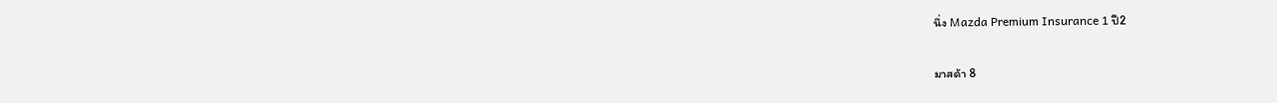นึ่ง Mazda Premium Insurance 1 ปี2

มาสด้า 8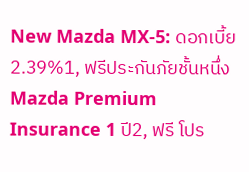New Mazda MX-5: ดอกเบี้ย 2.39%1, ฟรีประกันภัยชั้นหนึ่ง Mazda Premium Insurance 1 ปี2, ฟรี โปร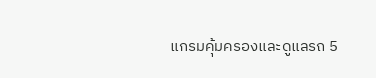แกรมคุ้มครองและดูแลรถ 5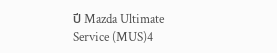ปี Mazda Ultimate Service (MUS)4